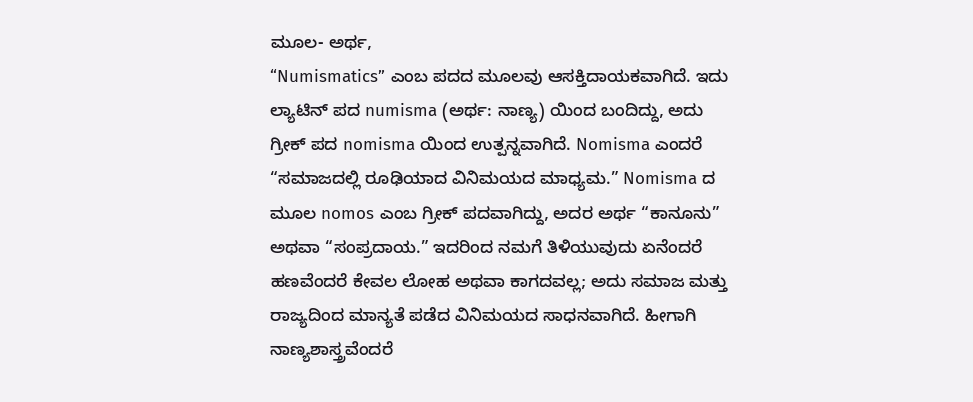ಮೂಲ- ಅರ್ಥ,
“Numismatics” ಎಂಬ ಪದದ ಮೂಲವು ಆಸಕ್ತಿದಾಯಕವಾಗಿದೆ. ಇದು ಲ್ಯಾಟಿನ್ ಪದ numisma (ಅರ್ಥ: ನಾಣ್ಯ) ಯಿಂದ ಬಂದಿದ್ದು, ಅದು ಗ್ರೀಕ್ ಪದ nomisma ಯಿಂದ ಉತ್ಪನ್ನವಾಗಿದೆ. Nomisma ಎಂದರೆ “ಸಮಾಜದಲ್ಲಿ ರೂಢಿಯಾದ ವಿನಿಮಯದ ಮಾಧ್ಯಮ.” Nomisma ದ ಮೂಲ nomos ಎಂಬ ಗ್ರೀಕ್ ಪದವಾಗಿದ್ದು, ಅದರ ಅರ್ಥ “ಕಾನೂನು” ಅಥವಾ “ಸಂಪ್ರದಾಯ.” ಇದರಿಂದ ನಮಗೆ ತಿಳಿಯುವುದು ಏನೆಂದರೆ ಹಣವೆಂದರೆ ಕೇವಲ ಲೋಹ ಅಥವಾ ಕಾಗದವಲ್ಲ; ಅದು ಸಮಾಜ ಮತ್ತು ರಾಜ್ಯದಿಂದ ಮಾನ್ಯತೆ ಪಡೆದ ವಿನಿಮಯದ ಸಾಧನವಾಗಿದೆ. ಹೀಗಾಗಿ ನಾಣ್ಯಶಾಸ್ತ್ರವೆಂದರೆ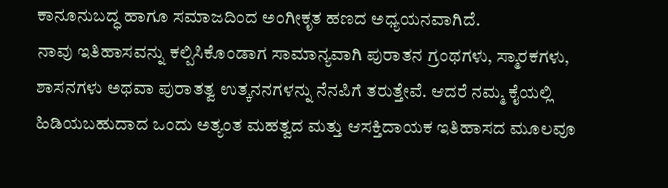ಕಾನೂನುಬದ್ಧ ಹಾಗೂ ಸಮಾಜದಿಂದ ಅಂಗೀಕೃತ ಹಣದ ಅಧ್ಯಯನವಾಗಿದೆ.
ನಾವು ಇತಿಹಾಸವನ್ನು ಕಲ್ಪಿಸಿಕೊಂಡಾಗ ಸಾಮಾನ್ಯವಾಗಿ ಪುರಾತನ ಗ್ರಂಥಗಳು, ಸ್ಮಾರಕಗಳು, ಶಾಸನಗಳು ಅಥವಾ ಪುರಾತತ್ವ ಉತ್ಕನನಗಳನ್ನು ನೆನಪಿಗೆ ತರುತ್ತೇವೆ. ಆದರೆ ನಮ್ಮ ಕೈಯಲ್ಲಿ ಹಿಡಿಯಬಹುದಾದ ಒಂದು ಅತ್ಯಂತ ಮಹತ್ವದ ಮತ್ತು ಆಸಕ್ತಿದಾಯಕ ಇತಿಹಾಸದ ಮೂಲವೂ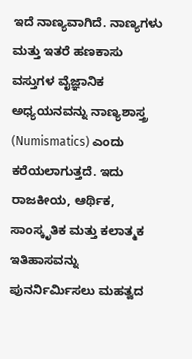ಇದೆ ನಾಣ್ಯವಾಗಿದೆ. ನಾಣ್ಯಗಳು ಮತ್ತು ಇತರೆ ಹಣಕಾಸು ವಸ್ತುಗಳ ವೈಜ್ಞಾನಿಕ ಅಧ್ಯಯನವನ್ನು ನಾಣ್ಯಶಾಸ್ತ್ರ (Numismatics) ಎಂದು ಕರೆಯಲಾಗುತ್ತದೆ. ಇದು ರಾಜಕೀಯ, ಆರ್ಥಿಕ, ಸಾಂಸ್ಕೃತಿಕ ಮತ್ತು ಕಲಾತ್ಮಕ ಇತಿಹಾಸವನ್ನು ಪುನರ್ನಿರ್ಮಿಸಲು ಮಹತ್ವದ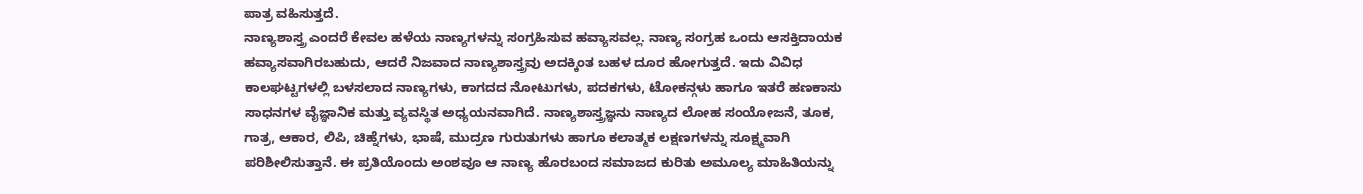ಪಾತ್ರ ವಹಿಸುತ್ತದೆ.
ನಾಣ್ಯಶಾಸ್ತ್ರ ಎಂದರೆ ಕೇವಲ ಹಳೆಯ ನಾಣ್ಯಗಳನ್ನು ಸಂಗ್ರಹಿಸುವ ಹವ್ಯಾಸವಲ್ಲ. ನಾಣ್ಯ ಸಂಗ್ರಹ ಒಂದು ಆಸಕ್ತಿದಾಯಕ ಹವ್ಯಾಸವಾಗಿರಬಹುದು, ಆದರೆ ನಿಜವಾದ ನಾಣ್ಯಶಾಸ್ತ್ರವು ಅದಕ್ಕಿಂತ ಬಹಳ ದೂರ ಹೋಗುತ್ತದೆ. ಇದು ವಿವಿಧ ಕಾಲಘಟ್ಟಗಳಲ್ಲಿ ಬಳಸಲಾದ ನಾಣ್ಯಗಳು, ಕಾಗದದ ನೋಟುಗಳು, ಪದಕಗಳು, ಟೋಕನ್ಗಳು ಹಾಗೂ ಇತರೆ ಹಣಕಾಸು ಸಾಧನಗಳ ವೈಜ್ಞಾನಿಕ ಮತ್ತು ವ್ಯವಸ್ಥಿತ ಅಧ್ಯಯನವಾಗಿದೆ. ನಾಣ್ಯಶಾಸ್ತ್ರಜ್ಞನು ನಾಣ್ಯದ ಲೋಹ ಸಂಯೋಜನೆ, ತೂಕ, ಗಾತ್ರ, ಆಕಾರ, ಲಿಪಿ, ಚಿಹ್ನೆಗಳು, ಭಾಷೆ, ಮುದ್ರಣ ಗುರುತುಗಳು ಹಾಗೂ ಕಲಾತ್ಮಕ ಲಕ್ಷಣಗಳನ್ನು ಸೂಕ್ಷ್ಮವಾಗಿ ಪರಿಶೀಲಿಸುತ್ತಾನೆ. ಈ ಪ್ರತಿಯೊಂದು ಅಂಶವೂ ಆ ನಾಣ್ಯ ಹೊರಬಂದ ಸಮಾಜದ ಕುರಿತು ಅಮೂಲ್ಯ ಮಾಹಿತಿಯನ್ನು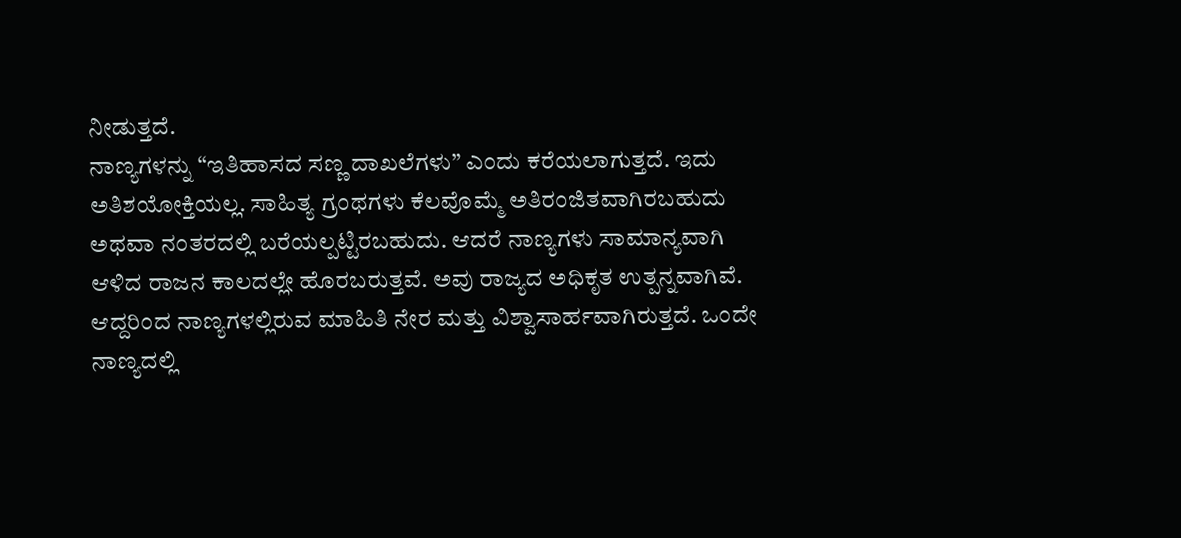ನೀಡುತ್ತದೆ.
ನಾಣ್ಯಗಳನ್ನು “ಇತಿಹಾಸದ ಸಣ್ಣ ದಾಖಲೆಗಳು” ಎಂದು ಕರೆಯಲಾಗುತ್ತದೆ. ಇದು ಅತಿಶಯೋಕ್ತಿಯಲ್ಲ. ಸಾಹಿತ್ಯ ಗ್ರಂಥಗಳು ಕೆಲವೊಮ್ಮೆ ಅತಿರಂಜಿತವಾಗಿರಬಹುದು ಅಥವಾ ನಂತರದಲ್ಲಿ ಬರೆಯಲ್ಪಟ್ಟಿರಬಹುದು. ಆದರೆ ನಾಣ್ಯಗಳು ಸಾಮಾನ್ಯವಾಗಿ ಆಳಿದ ರಾಜನ ಕಾಲದಲ್ಲೇ ಹೊರಬರುತ್ತವೆ. ಅವು ರಾಜ್ಯದ ಅಧಿಕೃತ ಉತ್ಪನ್ನವಾಗಿವೆ. ಆದ್ದರಿಂದ ನಾಣ್ಯಗಳಲ್ಲಿರುವ ಮಾಹಿತಿ ನೇರ ಮತ್ತು ವಿಶ್ವಾಸಾರ್ಹವಾಗಿರುತ್ತದೆ. ಒಂದೇ ನಾಣ್ಯದಲ್ಲಿ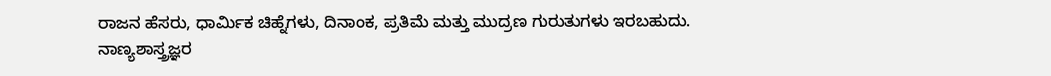ರಾಜನ ಹೆಸರು, ಧಾರ್ಮಿಕ ಚಿಹ್ನೆಗಳು, ದಿನಾಂಕ, ಪ್ರತಿಮೆ ಮತ್ತು ಮುದ್ರಣ ಗುರುತುಗಳು ಇರಬಹುದು.
ನಾಣ್ಯಶಾಸ್ತ್ರಜ್ಞರ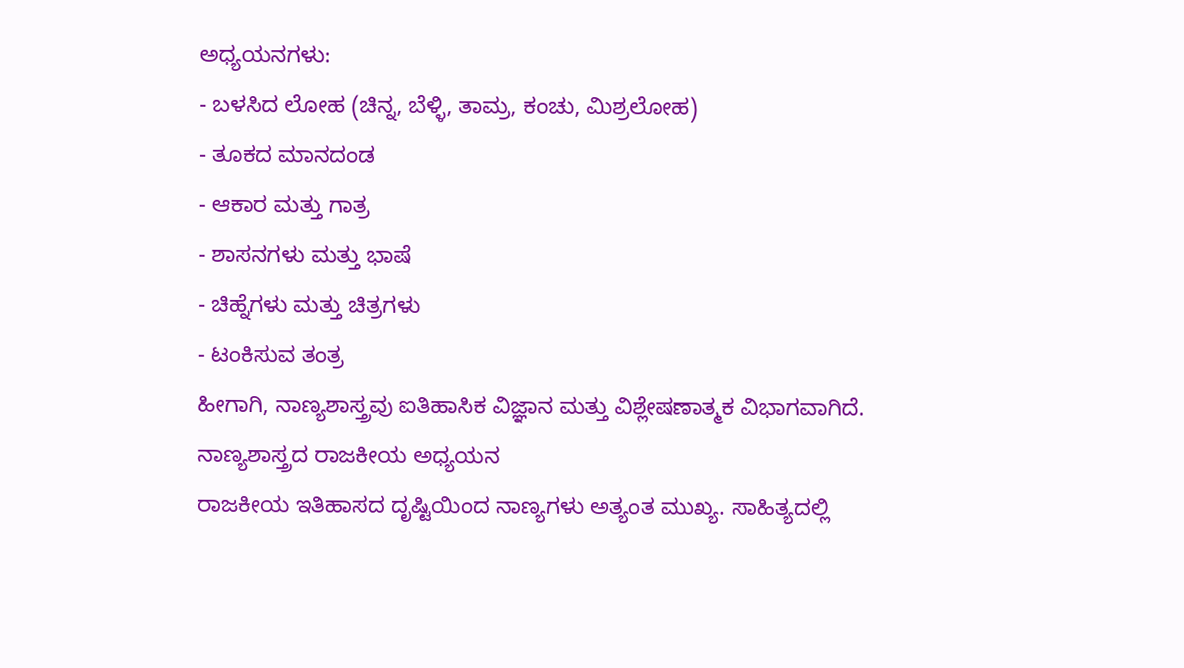ಅಧ್ಯಯನಗಳು:
- ಬಳಸಿದ ಲೋಹ (ಚಿನ್ನ, ಬೆಳ್ಳಿ, ತಾಮ್ರ, ಕಂಚು, ಮಿಶ್ರಲೋಹ)
- ತೂಕದ ಮಾನದಂಡ
- ಆಕಾರ ಮತ್ತು ಗಾತ್ರ
- ಶಾಸನಗಳು ಮತ್ತು ಭಾಷೆ
- ಚಿಹ್ನೆಗಳು ಮತ್ತು ಚಿತ್ರಗಳು
- ಟಂಕಿಸುವ ತಂತ್ರ
ಹೀಗಾಗಿ, ನಾಣ್ಯಶಾಸ್ತ್ರವು ಐತಿಹಾಸಿಕ ವಿಜ್ಞಾನ ಮತ್ತು ವಿಶ್ಲೇಷಣಾತ್ಮಕ ವಿಭಾಗವಾಗಿದೆ.
ನಾಣ್ಯಶಾಸ್ತ್ರದ ರಾಜಕೀಯ ಅಧ್ಯಯನ
ರಾಜಕೀಯ ಇತಿಹಾಸದ ದೃಷ್ಟಿಯಿಂದ ನಾಣ್ಯಗಳು ಅತ್ಯಂತ ಮುಖ್ಯ. ಸಾಹಿತ್ಯದಲ್ಲಿ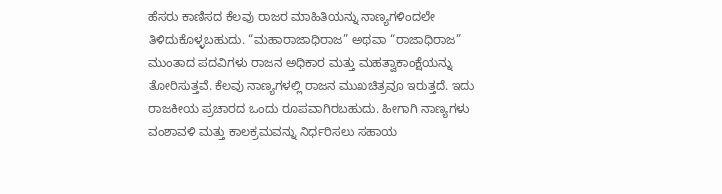ಹೆಸರು ಕಾಣಿಸದ ಕೆಲವು ರಾಜರ ಮಾಹಿತಿಯನ್ನು ನಾಣ್ಯಗಳಿಂದಲೇ ತಿಳಿದುಕೊಳ್ಳಬಹುದು. “ಮಹಾರಾಜಾಧಿರಾಜ” ಅಥವಾ “ರಾಜಾಧಿರಾಜ” ಮುಂತಾದ ಪದವಿಗಳು ರಾಜನ ಅಧಿಕಾರ ಮತ್ತು ಮಹತ್ವಾಕಾಂಕ್ಷೆಯನ್ನು ತೋರಿಸುತ್ತವೆ. ಕೆಲವು ನಾಣ್ಯಗಳಲ್ಲಿ ರಾಜನ ಮುಖಚಿತ್ರವೂ ಇರುತ್ತದೆ. ಇದು ರಾಜಕೀಯ ಪ್ರಚಾರದ ಒಂದು ರೂಪವಾಗಿರಬಹುದು. ಹೀಗಾಗಿ ನಾಣ್ಯಗಳು ವಂಶಾವಳಿ ಮತ್ತು ಕಾಲಕ್ರಮವನ್ನು ನಿರ್ಧರಿಸಲು ಸಹಾಯ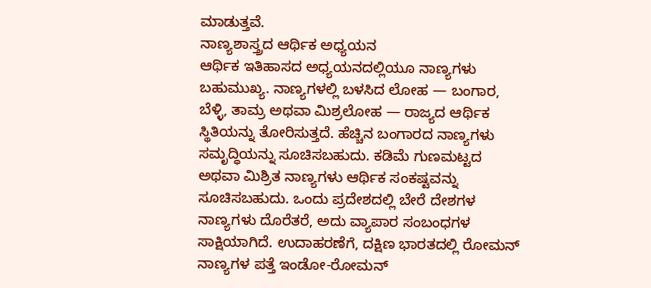ಮಾಡುತ್ತವೆ.
ನಾಣ್ಯಶಾಸ್ತ್ರದ ಆರ್ಥಿಕ ಅಧ್ಯಯನ
ಆರ್ಥಿಕ ಇತಿಹಾಸದ ಅಧ್ಯಯನದಲ್ಲಿಯೂ ನಾಣ್ಯಗಳು ಬಹುಮುಖ್ಯ. ನಾಣ್ಯಗಳಲ್ಲಿ ಬಳಸಿದ ಲೋಹ — ಬಂಗಾರ, ಬೆಳ್ಳಿ, ತಾಮ್ರ ಅಥವಾ ಮಿಶ್ರಲೋಹ — ರಾಜ್ಯದ ಆರ್ಥಿಕ ಸ್ಥಿತಿಯನ್ನು ತೋರಿಸುತ್ತದೆ. ಹೆಚ್ಚಿನ ಬಂಗಾರದ ನಾಣ್ಯಗಳು ಸಮೃದ್ಧಿಯನ್ನು ಸೂಚಿಸಬಹುದು. ಕಡಿಮೆ ಗುಣಮಟ್ಟದ ಅಥವಾ ಮಿಶ್ರಿತ ನಾಣ್ಯಗಳು ಆರ್ಥಿಕ ಸಂಕಷ್ಟವನ್ನು ಸೂಚಿಸಬಹುದು. ಒಂದು ಪ್ರದೇಶದಲ್ಲಿ ಬೇರೆ ದೇಶಗಳ ನಾಣ್ಯಗಳು ದೊರೆತರೆ, ಅದು ವ್ಯಾಪಾರ ಸಂಬಂಧಗಳ ಸಾಕ್ಷಿಯಾಗಿದೆ. ಉದಾಹರಣೆಗೆ, ದಕ್ಷಿಣ ಭಾರತದಲ್ಲಿ ರೋಮನ್ ನಾಣ್ಯಗಳ ಪತ್ತೆ ಇಂಡೋ-ರೋಮನ್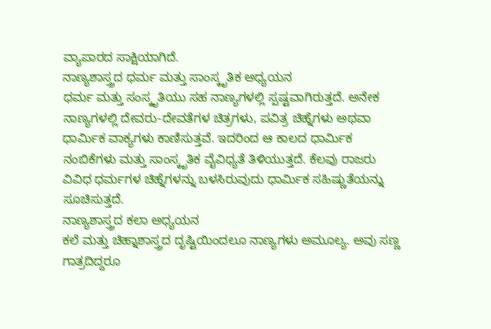ವ್ಯಾಪಾರದ ಸಾಕ್ಷಿಯಾಗಿದೆ.
ನಾಣ್ಯಶಾಸ್ತ್ರದ ಧರ್ಮ ಮತ್ತು ಸಾಂಸ್ಕೃತಿಕ ಅಧ್ಯಯನ
ಧರ್ಮ ಮತ್ತು ಸಂಸ್ಕೃತಿಯು ಸಹ ನಾಣ್ಯಗಳಲ್ಲಿ ಸ್ಪಷ್ಟವಾಗಿರುತ್ತದೆ. ಅನೇಕ ನಾಣ್ಯಗಳಲ್ಲಿ ದೇವರು-ದೇವತೆಗಳ ಚಿತ್ರಗಳು, ಪವಿತ್ರ ಚಿಹ್ನೆಗಳು ಅಥವಾ ಧಾರ್ಮಿಕ ವಾಕ್ಯಗಳು ಕಾಣಿಸುತ್ತವೆ. ಇದರಿಂದ ಆ ಕಾಲದ ಧಾರ್ಮಿಕ ನಂಬಿಕೆಗಳು ಮತ್ತು ಸಾಂಸ್ಕೃತಿಕ ವೈವಿಧ್ಯತೆ ತಿಳಿಯುತ್ತದೆ. ಕೆಲವು ರಾಜರು ವಿವಿಧ ಧರ್ಮಗಳ ಚಿಹ್ನೆಗಳನ್ನು ಬಳಸಿರುವುದು ಧಾರ್ಮಿಕ ಸಹಿಷ್ಣುತೆಯನ್ನು ಸೂಚಿಸುತ್ತದೆ.
ನಾಣ್ಯಶಾಸ್ತ್ರದ ಕಲಾ ಅಧ್ಯಯನ
ಕಲೆ ಮತ್ತು ಚಿಹ್ನಾಶಾಸ್ತ್ರದ ದೃಷ್ಟಿಯಿಂದಲೂ ನಾಣ್ಯಗಳು ಅಮೂಲ್ಯ. ಅವು ಸಣ್ಣ ಗಾತ್ರದಿದ್ದರೂ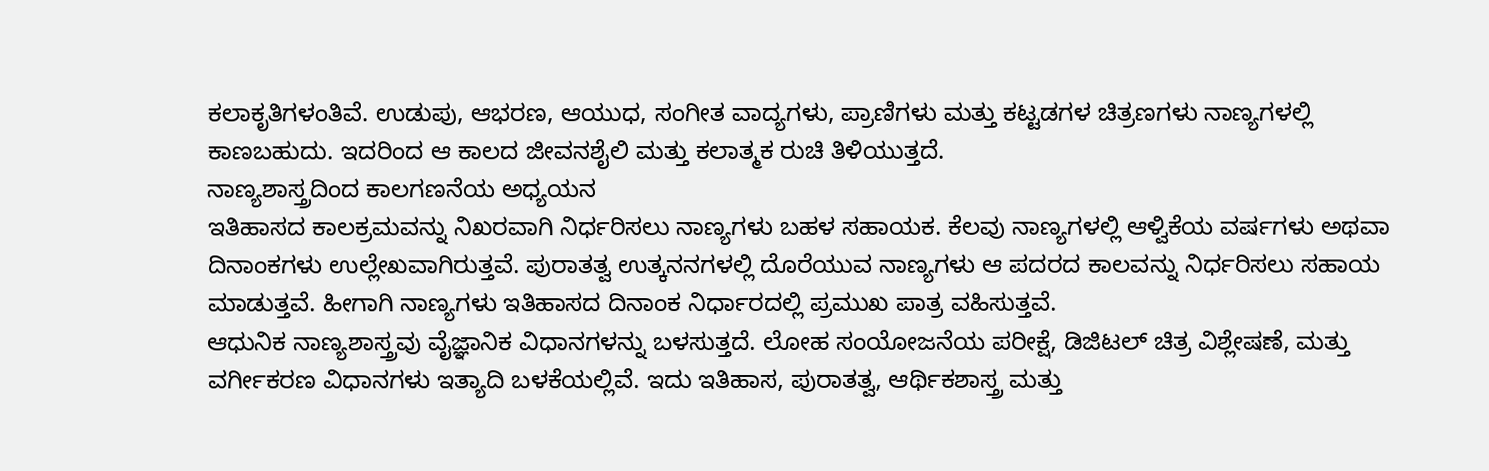ಕಲಾಕೃತಿಗಳಂತಿವೆ. ಉಡುಪು, ಆಭರಣ, ಆಯುಧ, ಸಂಗೀತ ವಾದ್ಯಗಳು, ಪ್ರಾಣಿಗಳು ಮತ್ತು ಕಟ್ಟಡಗಳ ಚಿತ್ರಣಗಳು ನಾಣ್ಯಗಳಲ್ಲಿ ಕಾಣಬಹುದು. ಇದರಿಂದ ಆ ಕಾಲದ ಜೀವನಶೈಲಿ ಮತ್ತು ಕಲಾತ್ಮಕ ರುಚಿ ತಿಳಿಯುತ್ತದೆ.
ನಾಣ್ಯಶಾಸ್ತ್ರದಿಂದ ಕಾಲಗಣನೆಯ ಅಧ್ಯಯನ
ಇತಿಹಾಸದ ಕಾಲಕ್ರಮವನ್ನು ನಿಖರವಾಗಿ ನಿರ್ಧರಿಸಲು ನಾಣ್ಯಗಳು ಬಹಳ ಸಹಾಯಕ. ಕೆಲವು ನಾಣ್ಯಗಳಲ್ಲಿ ಆಳ್ವಿಕೆಯ ವರ್ಷಗಳು ಅಥವಾ ದಿನಾಂಕಗಳು ಉಲ್ಲೇಖವಾಗಿರುತ್ತವೆ. ಪುರಾತತ್ವ ಉತ್ಕನನಗಳಲ್ಲಿ ದೊರೆಯುವ ನಾಣ್ಯಗಳು ಆ ಪದರದ ಕಾಲವನ್ನು ನಿರ್ಧರಿಸಲು ಸಹಾಯ ಮಾಡುತ್ತವೆ. ಹೀಗಾಗಿ ನಾಣ್ಯಗಳು ಇತಿಹಾಸದ ದಿನಾಂಕ ನಿರ್ಧಾರದಲ್ಲಿ ಪ್ರಮುಖ ಪಾತ್ರ ವಹಿಸುತ್ತವೆ.
ಆಧುನಿಕ ನಾಣ್ಯಶಾಸ್ತ್ರವು ವೈಜ್ಞಾನಿಕ ವಿಧಾನಗಳನ್ನು ಬಳಸುತ್ತದೆ. ಲೋಹ ಸಂಯೋಜನೆಯ ಪರೀಕ್ಷೆ, ಡಿಜಿಟಲ್ ಚಿತ್ರ ವಿಶ್ಲೇಷಣೆ, ಮತ್ತು ವರ್ಗೀಕರಣ ವಿಧಾನಗಳು ಇತ್ಯಾದಿ ಬಳಕೆಯಲ್ಲಿವೆ. ಇದು ಇತಿಹಾಸ, ಪುರಾತತ್ವ, ಆರ್ಥಿಕಶಾಸ್ತ್ರ ಮತ್ತು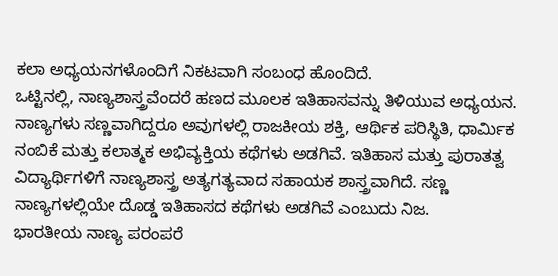ಕಲಾ ಅಧ್ಯಯನಗಳೊಂದಿಗೆ ನಿಕಟವಾಗಿ ಸಂಬಂಧ ಹೊಂದಿದೆ.
ಒಟ್ಟಿನಲ್ಲಿ, ನಾಣ್ಯಶಾಸ್ತ್ರವೆಂದರೆ ಹಣದ ಮೂಲಕ ಇತಿಹಾಸವನ್ನು ತಿಳಿಯುವ ಅಧ್ಯಯನ. ನಾಣ್ಯಗಳು ಸಣ್ಣವಾಗಿದ್ದರೂ ಅವುಗಳಲ್ಲಿ ರಾಜಕೀಯ ಶಕ್ತಿ, ಆರ್ಥಿಕ ಪರಿಸ್ಥಿತಿ, ಧಾರ್ಮಿಕ ನಂಬಿಕೆ ಮತ್ತು ಕಲಾತ್ಮಕ ಅಭಿವ್ಯಕ್ತಿಯ ಕಥೆಗಳು ಅಡಗಿವೆ. ಇತಿಹಾಸ ಮತ್ತು ಪುರಾತತ್ವ ವಿದ್ಯಾರ್ಥಿಗಳಿಗೆ ನಾಣ್ಯಶಾಸ್ತ್ರ ಅತ್ಯಗತ್ಯವಾದ ಸಹಾಯಕ ಶಾಸ್ತ್ರವಾಗಿದೆ. ಸಣ್ಣ ನಾಣ್ಯಗಳಲ್ಲಿಯೇ ದೊಡ್ಡ ಇತಿಹಾಸದ ಕಥೆಗಳು ಅಡಗಿವೆ ಎಂಬುದು ನಿಜ.
ಭಾರತೀಯ ನಾಣ್ಯ ಪರಂಪರೆ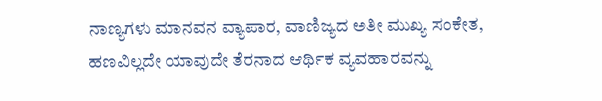ನಾಣ್ಯಗಳು ಮಾನವನ ವ್ಯಾಪಾರ, ವಾಣಿಜ್ಯದ ಅತೀ ಮುಖ್ಯ ಸಂಕೇತ, ಹಣವಿಲ್ಲದೇ ಯಾವುದೇ ತೆರನಾದ ಆರ್ಥಿಕ ವ್ಯವಹಾರವನ್ನು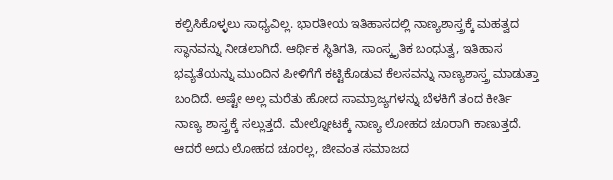ಕಲ್ಪಿಸಿಕೊಳ್ಳಲು ಸಾಧ್ಯವಿಲ್ಲ. ಭಾರತೀಯ ಇತಿಹಾಸದಲ್ಲಿ ನಾಣ್ಯಶಾಸ್ತ್ರಕ್ಕೆ ಮಹತ್ವದ ಸ್ಥಾನವನ್ನು ನೀಡಲಾಗಿದೆ. ಆರ್ಥಿಕ ಸ್ಥಿತಿಗತಿ, ಸಾಂಸ್ಕೃತಿಕ ಬಂಧುತ್ವ, ಇತಿಹಾಸ ಭವ್ಯತೆಯನ್ನು ಮುಂದಿನ ಪೀಳಿಗೆಗೆ ಕಟ್ಟಿಕೊಡುವ ಕೆಲಸವನ್ನು ನಾಣ್ಯಶಾಸ್ತ್ರ ಮಾಡುತ್ತಾ ಬಂದಿದೆ. ಅಷ್ಟೇ ಅಲ್ಲ ಮರೆತು ಹೋದ ಸಾಮ್ರಾಜ್ಯಗಳನ್ನು ಬೆಳಕಿಗೆ ತಂದ ಕೀರ್ತಿ ನಾಣ್ಯ ಶಾಸ್ತ್ರಕ್ಕೆ ಸಲ್ಲುತ್ತದೆ. ಮೇಲ್ನೋಟಕ್ಕೆ ನಾಣ್ಯ ಲೋಹದ ಚೂರಾಗಿ ಕಾಣುತ್ತದೆ. ಆದರೆ ಅದು ಲೋಹದ ಚೂರಲ್ಲ, ಜೀವಂತ ಸಮಾಜದ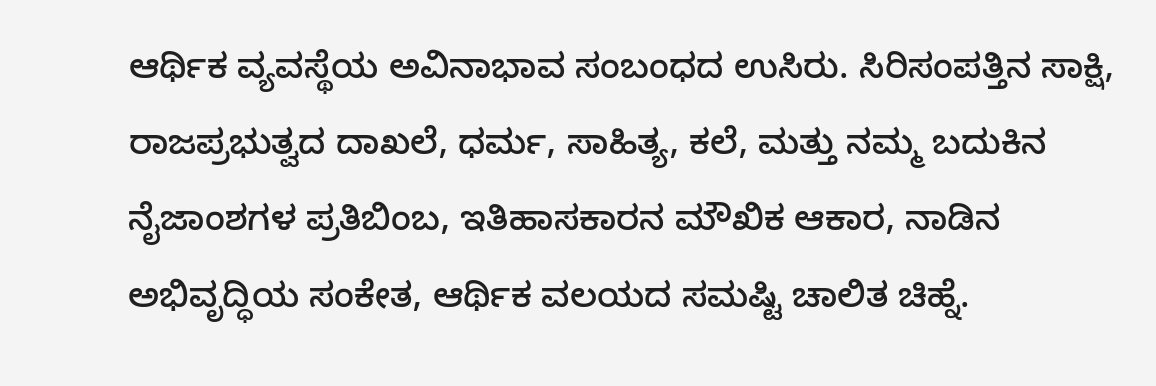ಆರ್ಥಿಕ ವ್ಯವಸ್ಥೆಯ ಅವಿನಾಭಾವ ಸಂಬಂಧದ ಉಸಿರು. ಸಿರಿಸಂಪತ್ತಿನ ಸಾಕ್ಷಿ, ರಾಜಪ್ರಭುತ್ವದ ದಾಖಲೆ, ಧರ್ಮ, ಸಾಹಿತ್ಯ, ಕಲೆ, ಮತ್ತು ನಮ್ಮ ಬದುಕಿನ ನೈಜಾಂಶಗಳ ಪ್ರತಿಬಿಂಬ, ಇತಿಹಾಸಕಾರನ ಮೌಖಿಕ ಆಕಾರ, ನಾಡಿನ ಅಭಿವೃದ್ಧಿಯ ಸಂಕೇತ, ಆರ್ಥಿಕ ವಲಯದ ಸಮಷ್ಟಿ ಚಾಲಿತ ಚಿಹ್ನೆ.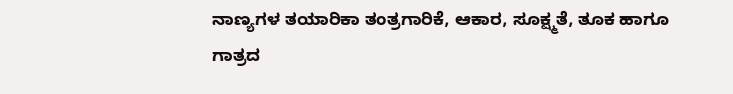ನಾಣ್ಯಗಳ ತಯಾರಿಕಾ ತಂತ್ರಗಾರಿಕೆ, ಆಕಾರ, ಸೂಕ್ಷ್ಮತೆ, ತೂಕ ಹಾಗೂ ಗಾತ್ರದ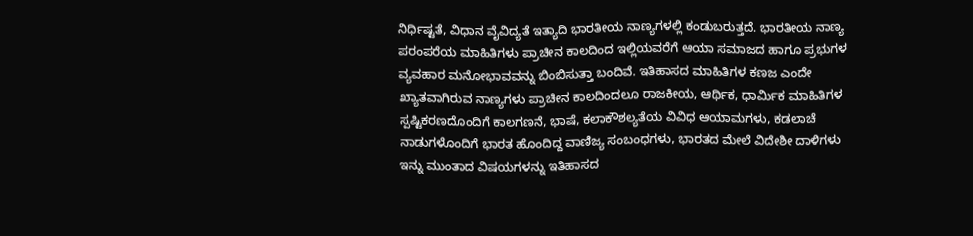ನಿರ್ಧಿಷ್ಟತೆ, ವಿಧಾನ ವೈವಿದ್ಯತೆ ಇತ್ಯಾದಿ ಭಾರತೀಯ ನಾಣ್ಯಗಳಲ್ಲಿ ಕಂಡುಬರುತ್ತದೆ. ಭಾರತೀಯ ನಾಣ್ಯ ಪರಂಪರೆಯ ಮಾಹಿತಿಗಳು ಪ್ರಾಚೀನ ಕಾಲದಿಂದ ಇಲ್ಲಿಯವರೆಗೆ ಆಯಾ ಸಮಾಜದ ಹಾಗೂ ಪ್ರಭುಗಳ ವ್ಯವಹಾರ ಮನೋಭಾವವನ್ನು ಬಿಂಬಿಸುತ್ತಾ ಬಂದಿವೆ. ಇತಿಹಾಸದ ಮಾಹಿತಿಗಳ ಕಣಜ ಎಂದೇ ಖ್ಯಾತವಾಗಿರುವ ನಾಣ್ಯಗಳು ಪ್ರಾಚೀನ ಕಾಲದಿಂದಲೂ ರಾಜಕೀಯ, ಆರ್ಥಿಕ, ಧಾರ್ಮಿಕ ಮಾಹಿತಿಗಳ ಸ್ಪಷ್ಟಿಕರಣದೊಂದಿಗೆ ಕಾಲಗಣನೆ, ಭಾಷೆ, ಕಲಾಕೌಶಲ್ಯತೆಯ ವಿವಿಧ ಆಯಾಮಗಳು, ಕಡಲಾಚೆ ನಾಡುಗಳೊಂದಿಗೆ ಭಾರತ ಹೊಂದಿದ್ದ ವಾಣಿಜ್ಯ ಸಂಬಂಧಗಳು, ಭಾರತದ ಮೇಲೆ ವಿದೇಶೀ ದಾಳಿಗಳು ಇನ್ನು ಮುಂತಾದ ವಿಷಯಗಳನ್ನು ಇತಿಹಾಸದ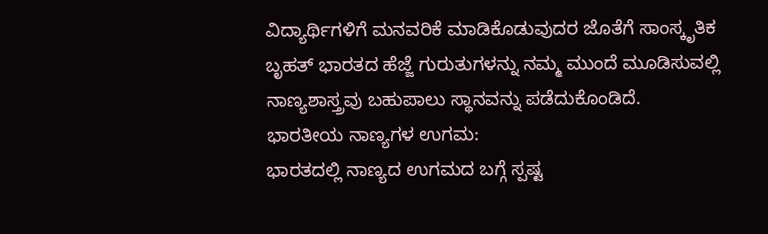ವಿದ್ಯಾರ್ಥಿಗಳಿಗೆ ಮನವರಿಕೆ ಮಾಡಿಕೊಡುವುದರ ಜೊತೆಗೆ ಸಾಂಸ್ಕೃತಿಕ ಬೃಹತ್ ಭಾರತದ ಹೆಜ್ಜೆ ಗುರುತುಗಳನ್ನು ನಮ್ಮ ಮುಂದೆ ಮೂಡಿಸುವಲ್ಲಿ ನಾಣ್ಯಶಾಸ್ತ್ರವು ಬಹುಪಾಲು ಸ್ಥಾನವನ್ನು ಪಡೆದುಕೊಂಡಿದೆ.
ಭಾರತೀಯ ನಾಣ್ಯಗಳ ಉಗಮ:
ಭಾರತದಲ್ಲಿ ನಾಣ್ಯದ ಉಗಮದ ಬಗ್ಗೆ ಸ್ಪಷ್ಟ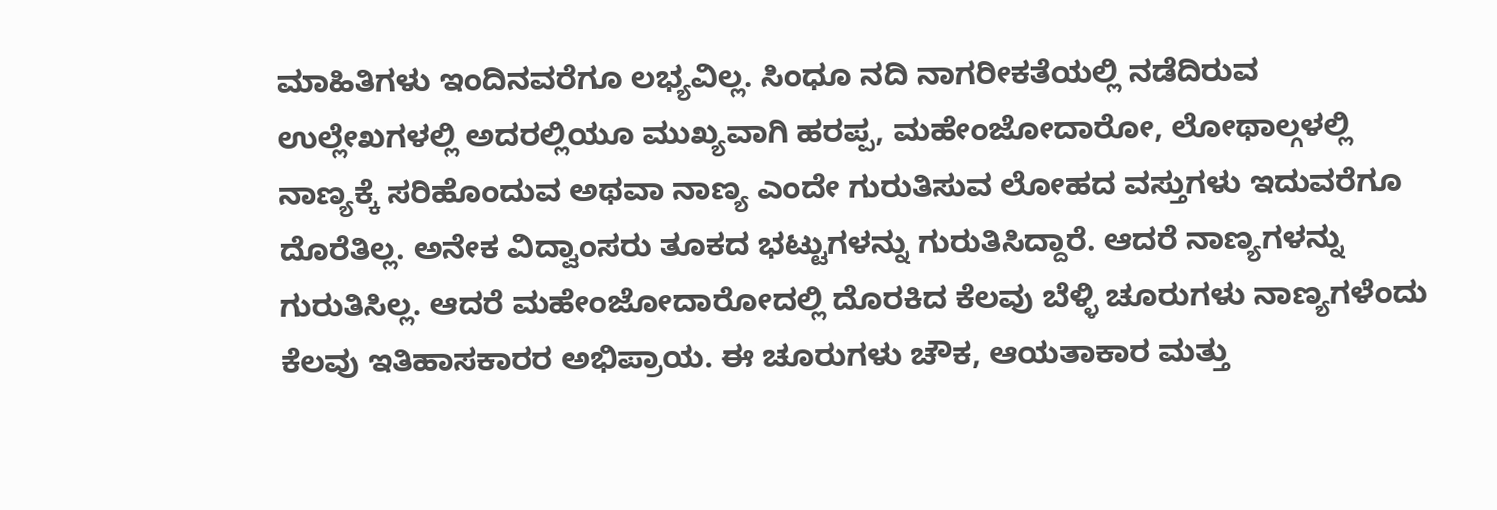ಮಾಹಿತಿಗಳು ಇಂದಿನವರೆಗೂ ಲಭ್ಯವಿಲ್ಲ. ಸಿಂಧೂ ನದಿ ನಾಗರೀಕತೆಯಲ್ಲಿ ನಡೆದಿರುವ ಉಲ್ಲೇಖಗಳಲ್ಲಿ ಅದರಲ್ಲಿಯೂ ಮುಖ್ಯವಾಗಿ ಹರಪ್ಪ, ಮಹೇಂಜೋದಾರೋ, ಲೋಥಾಲ್ಗಳಲ್ಲಿ ನಾಣ್ಯಕ್ಕೆ ಸರಿಹೊಂದುವ ಅಥವಾ ನಾಣ್ಯ ಎಂದೇ ಗುರುತಿಸುವ ಲೋಹದ ವಸ್ತುಗಳು ಇದುವರೆಗೂ ದೊರೆತಿಲ್ಲ. ಅನೇಕ ವಿದ್ವಾಂಸರು ತೂಕದ ಭಟ್ಟುಗಳನ್ನು ಗುರುತಿಸಿದ್ದಾರೆ. ಆದರೆ ನಾಣ್ಯಗಳನ್ನು ಗುರುತಿಸಿಲ್ಲ. ಆದರೆ ಮಹೇಂಜೋದಾರೋದಲ್ಲಿ ದೊರಕಿದ ಕೆಲವು ಬೆಳ್ಳಿ ಚೂರುಗಳು ನಾಣ್ಯಗಳೆಂದು ಕೆಲವು ಇತಿಹಾಸಕಾರರ ಅಭಿಪ್ರಾಯ. ಈ ಚೂರುಗಳು ಚೌಕ, ಆಯತಾಕಾರ ಮತ್ತು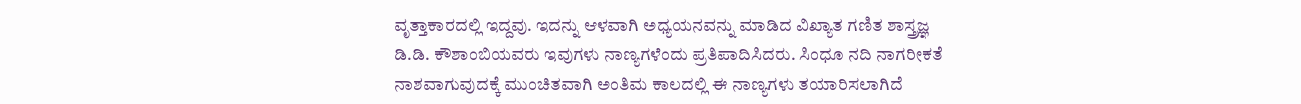ವೃತ್ತಾಕಾರದಲ್ಲಿ ಇದ್ದವು. ಇದನ್ನು ಆಳವಾಗಿ ಅಧ್ಯಯನವನ್ನು ಮಾಡಿದ ವಿಖ್ಯಾತ ಗಣಿತ ಶಾಸ್ತ್ರಜ್ಞ ಡಿ.ಡಿ. ಕೌಶಾಂಬಿಯವರು ಇವುಗಳು ನಾಣ್ಯಗಳೆಂದು ಪ್ರತಿಪಾದಿಸಿದರು. ಸಿಂಧೂ ನದಿ ನಾಗರೀಕತೆ ನಾಶವಾಗುವುದಕ್ಕೆ ಮುಂಚಿತವಾಗಿ ಅಂತಿಮ ಕಾಲದಲ್ಲಿ ಈ ನಾಣ್ಯಗಳು ತಯಾರಿಸಲಾಗಿದೆ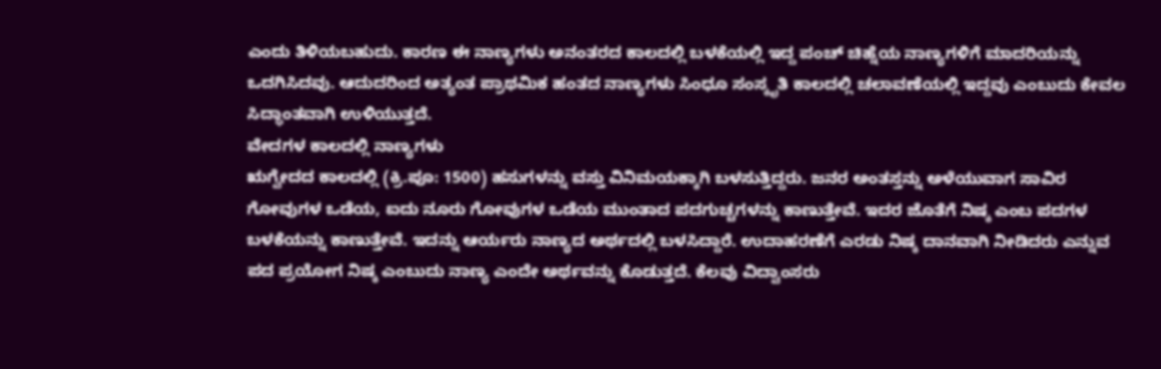ಎಂದು ತಿಳಿಯಬಹುದು. ಕಾರಣ ಈ ನಾಣ್ಯಗಳು ಅನಂತರದ ಕಾಲದಲ್ಲಿ ಬಳಕೆಯಲ್ಲಿ ಇದ್ದ ಪಂಚ್ ಚಿಹ್ನೆಯ ನಾಣ್ಯಗಳಿಗೆ ಮಾದರಿಯನ್ನು ಒದಗಿಸಿದವು. ಆದುದರಿಂದ ಅತ್ಯಂತ ಪ್ರಾಥಮಿಕ ಹಂತದ ನಾಣ್ಯಗಳು ಸಿಂಧೂ ಸಂಸ್ಕೃತಿ ಕಾಲದಲ್ಲಿ ಚಲಾವಣೆಯಲ್ಲಿ ಇದ್ದವು ಎಂಬುದು ಕೇವಲ ಸಿದ್ಧಾಂತವಾಗಿ ಉಳಿಯುತ್ತದೆ.
ವೇದಗಳ ಕಾಲದಲ್ಲಿ ನಾಣ್ಯಗಳು
ಋಗ್ವೇದದ ಕಾಲದಲ್ಲಿ (ಕ್ರಿ.ಪೂ: 1500) ಹಸುಗಳನ್ನು ವಸ್ತು ವಿನಿಮಯಕ್ಕಾಗಿ ಬಳಸುತ್ತಿದ್ದರು. ಜನರ ಅಂತಸ್ತನ್ನು ಅಳೆಯುವಾಗ ಸಾವಿರ ಗೋವುಗಳ ಒಡೆಯ, ಐದು ನೂರು ಗೋವುಗಳ ಒಡೆಯ ಮುಂತಾದ ಪದಗುಚ್ಚಗಳನ್ನು ಕಾಣುತ್ತೇವೆ. ಇದರ ಜೊತೆಗೆ ನಿಷ್ಕ ಎಂಬ ಪದಗಳ ಬಳಕೆಯನ್ನು ಕಾಣುತ್ತೇವೆ. ಇದನ್ನು ಆರ್ಯರು ನಾಣ್ಯದ ಅರ್ಥದಲ್ಲಿ ಬಳಸಿದ್ದಾರೆ. ಉದಾಹರಣೆಗೆ ಎರಡು ನಿಷ್ಕ ದಾನವಾಗಿ ನೀಡಿದರು ಎನ್ನುವ ಪದ ಪ್ರಯೋಗ ನಿಷ್ಕ ಎಂಬುದು ನಾಣ್ಯ ಎಂದೇ ಅರ್ಥವನ್ನು ಕೊಡುತ್ತದೆ. ಕೆಲವು ವಿದ್ವಾಂಸರು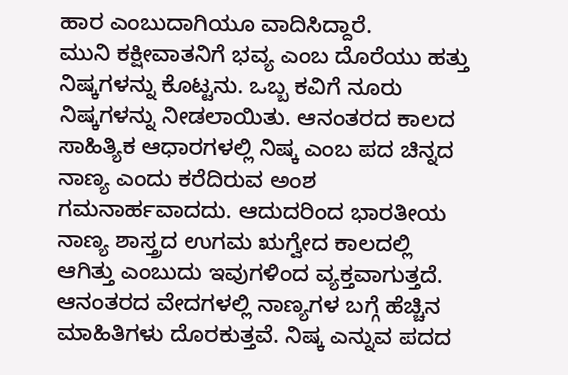ಹಾರ ಎಂಬುದಾಗಿಯೂ ವಾದಿಸಿದ್ದಾರೆ.
ಮುನಿ ಕಕ್ಷೀವಾತನಿಗೆ ಭವ್ಯ ಎಂಬ ದೊರೆಯು ಹತ್ತು ನಿಷ್ಕಗಳನ್ನು ಕೊಟ್ಟನು. ಒಬ್ಬ ಕವಿಗೆ ನೂರು ನಿಷ್ಕಗಳನ್ನು ನೀಡಲಾಯಿತು. ಆನಂತರದ ಕಾಲದ ಸಾಹಿತ್ಯಿಕ ಆಧಾರಗಳಲ್ಲಿ ನಿಷ್ಕ ಎಂಬ ಪದ ಚಿನ್ನದ ನಾಣ್ಯ ಎಂದು ಕರೆದಿರುವ ಅಂಶ ಗಮನಾರ್ಹವಾದದು. ಆದುದರಿಂದ ಭಾರತೀಯ ನಾಣ್ಯ ಶಾಸ್ತ್ರದ ಉಗಮ ಋಗ್ವೇದ ಕಾಲದಲ್ಲಿ ಆಗಿತ್ತು ಎಂಬುದು ಇವುಗಳಿಂದ ವ್ಯಕ್ತವಾಗುತ್ತದೆ. ಆನಂತರದ ವೇದಗಳಲ್ಲಿ ನಾಣ್ಯಗಳ ಬಗ್ಗೆ ಹೆಚ್ಚಿನ ಮಾಹಿತಿಗಳು ದೊರಕುತ್ತವೆ. ನಿಷ್ಕ ಎನ್ನುವ ಪದದ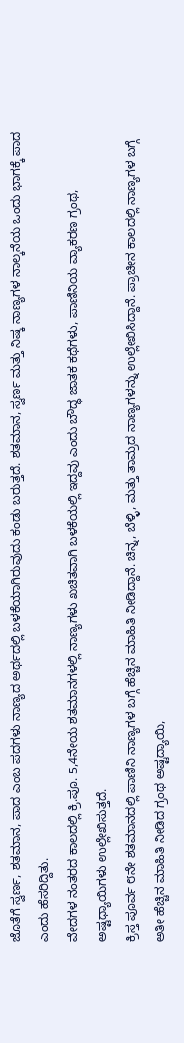ಜೊತೆಗೆ ಸ್ವರ್ಣ, ಶತಮಾನ, ಪಾದ ಎಂಬ ಪದಗಳು ನಾಣ್ಯದ ಅರ್ಥದಲ್ಲಿ ಬಳಕೆಯಾಗಿರುವುದು ಕಂಡು ಬರುತ್ತದೆ. ಶತಮಾನ, ಸ್ವರ್ಣ ಮತ್ತು ನಿಷ್ಕ ನಾಣ್ಯಗಳ ನಾಲ್ಕನೆಯ ಒಂದು ಭಾಗಕ್ಕೆ ಪಾದ ಎಂದು ಹೆಸರಿದ್ದಿತು.
ವೇದಗಳ ನಂತರದ ಕಾಲದಲ್ಲಿ ಕ್ರಿ.ಪೂ. 5,4ನೇಯ ಶತಮಾನಗಳಲ್ಲಿ ನಾಣ್ಯಗಳು ಖಚಿತವಾಗಿ ಬಳಕೆಯಲ್ಲಿ ಇದ್ದವು ಎಂದು ಬೌದ್ಧ ಜಾತಕ ಕಥೆಗಳು, ಪಾಣಿನಿಯ ವ್ಯಾಕರಣ ಗ್ರಂಥ, ಅಷ್ಟಧ್ಯಾಯಿಗಳು ಉಲ್ಲೇಖಿಸುತ್ತದೆ.
ಕ್ರಿಸ್ತ ಪೂರ್ವ ೮ನೇ ಶತಮಾನದಲ್ಲಿ ಪಾಣಿನಿ ನಾಣ್ಯಗಳ ಬಗ್ಗೆ ಹೆಚ್ಚಿನ ಮಾಹಿತಿ ನೀಡಿದ್ದಾನೆ. ಚಿನ್ನ, ಬೆಳ್ಳಿ, ಮತ್ತು ತಾಮ್ರದ ನಾಣ್ಯಗಳನ್ನು ಉಲ್ಲೇಖಿಸಿದ್ದಾನೆ. ಪ್ರಾಚೀನ ಕಾಲದಲ್ಲಿ ನಾಣ್ಯಗಳ ಬಗ್ಗೆ ಅತೀ ಹೆಚ್ಚಿನ ಮಾಹಿತಿ ನೀಡಿದ ಗ್ರಂಥ ಅಷ್ಟದ್ಯಾಯಿ,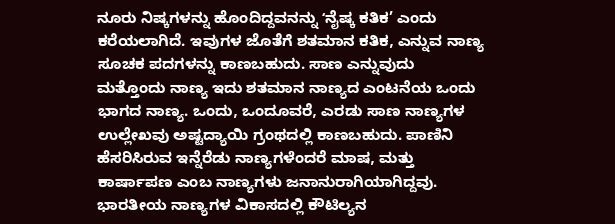ನೂರು ನಿಷ್ಕಗಳನ್ನು ಹೊಂದಿದ್ದವನನ್ನು ʻನೈಷ್ಕ ಕತಿಕ’ ಎಂದು ಕರೆಯಲಾಗಿದೆ. ಇವುಗಳ ಜೊತೆಗೆ ಶತಮಾನ ಕತಿಕ, ಎನ್ನುವ ನಾಣ್ಯ ಸೂಚಕ ಪದಗಳನ್ನು ಕಾಣಬಹುದು. ಸಾಣ ಎನ್ನುವುದು ಮತ್ತೊಂದು ನಾಣ್ಯ ಇದು ಶತಮಾನ ನಾಣ್ಯದ ಎಂಟನೆಯ ಒಂದು ಭಾಗದ ನಾಣ್ಯ. ಒಂದು, ಒಂದೂವರೆ, ಎರಡು ಸಾಣ ನಾಣ್ಯಗಳ ಉಲ್ಲೇಖವು ಅಷ್ಟದ್ಯಾಯಿ ಗ್ರಂಥದಲ್ಲಿ ಕಾಣಬಹುದು. ಪಾಣಿನಿ ಹೆಸರಿಸಿರುವ ಇನ್ನೆರೆಡು ನಾಣ್ಯಗಳೆಂದರೆ ಮಾಷ, ಮತ್ತು ಕಾರ್ಷಾಪಣ ಎಂಬ ನಾಣ್ಯಗಳು ಜನಾನುರಾಗಿಯಾಗಿದ್ದವು.
ಭಾರತೀಯ ನಾಣ್ಯಗಳ ವಿಕಾಸದಲ್ಲಿ ಕೌಟಿಲ್ಯನ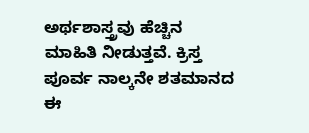ಅರ್ಥಶಾಸ್ತ್ರವು ಹೆಚ್ಚಿನ ಮಾಹಿತಿ ನೀಡುತ್ತವೆ. ಕ್ರಿಸ್ತ ಪೂರ್ವ ನಾಲ್ಕನೇ ಶತಮಾನದ ಈ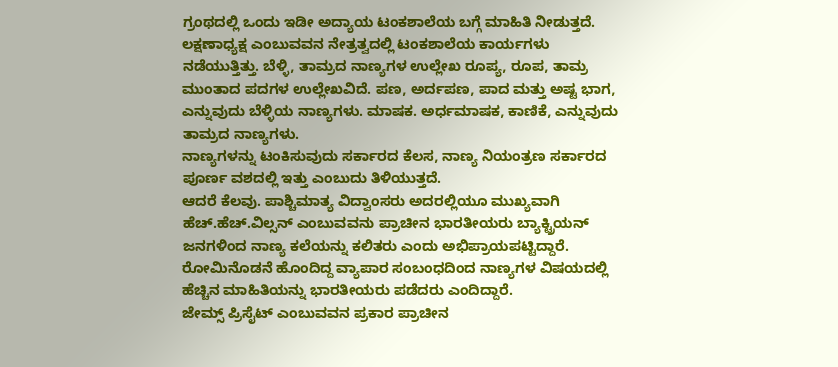ಗ್ರಂಥದಲ್ಲಿ ಒಂದು ಇಡೀ ಅದ್ಯಾಯ ಟಂಕಶಾಲೆಯ ಬಗ್ಗೆ ಮಾಹಿತಿ ನೀಡುತ್ತದೆ. ಲಕ್ಷಣಾಧ್ಯಕ್ಷ ಎಂಬುವವನ ನೇತ್ರತ್ವದಲ್ಲಿ ಟಂಕಶಾಲೆಯ ಕಾರ್ಯಗಳು ನಡೆಯುತ್ತಿತ್ತು. ಬೆಳ್ಳಿ, ತಾಮ್ರದ ನಾಣ್ಯಗಳ ಉಲ್ಲೇಖ ರೂಪ್ಯ, ರೂಪ, ತಾಮ್ರ ಮುಂತಾದ ಪದಗಳ ಉಲ್ಲೇಖವಿದೆ. ಪಣ, ಅರ್ದಪಣ, ಪಾದ ಮತ್ತು ಅಷ್ಟ ಭಾಗ, ಎನ್ನುವುದು ಬೆಳ್ಳಿಯ ನಾಣ್ಯಗಳು. ಮಾಷಕ. ಅರ್ಧಮಾಷಕ, ಕಾಣಿಕೆ, ಎನ್ನುವುದು ತಾಮ್ರದ ನಾಣ್ಯಗಳು.
ನಾಣ್ಯಗಳನ್ನು ಟಂಕಿಸುವುದು ಸರ್ಕಾರದ ಕೆಲಸ, ನಾಣ್ಯ ನಿಯಂತ್ರಣ ಸರ್ಕಾರದ ಪೂರ್ಣ ವಶದಲ್ಲಿ ಇತ್ತು ಎಂಬುದು ತಿಳಿಯುತ್ತದೆ.
ಆದರೆ ಕೆಲವು. ಪಾಶ್ಚಿಮಾತ್ಯ ವಿದ್ವಾಂಸರು ಅದರಲ್ಲಿಯೂ ಮುಖ್ಯವಾಗಿ ಹೆಚ್.ಹೆಚ್.ವಿಲ್ಸನ್ ಎಂಬುವವನು ಪ್ರಾಚೀನ ಭಾರತೀಯರು ಬ್ಯಾಕ್ಟ್ರಿಯನ್ ಜನಗಳಿಂದ ನಾಣ್ಯ ಕಲೆಯನ್ನು ಕಲಿತರು ಎಂದು ಅಭಿಪ್ರಾಯಪಟ್ಟಿದ್ದಾರೆ. ರೋಮಿನೊಡನೆ ಹೊಂದಿದ್ದ ವ್ಯಾಪಾರ ಸಂಬಂಧದಿಂದ ನಾಣ್ಯಗಳ ವಿಷಯದಲ್ಲಿ ಹೆಚ್ಚಿನ ಮಾಹಿತಿಯನ್ನು ಭಾರತೀಯರು ಪಡೆದರು ಎಂದಿದ್ದಾರೆ.
ಜೇಮ್ಸ್ ಪ್ರಿಸೈಟ್ ಎಂಬುವವನ ಪ್ರಕಾರ ಪ್ರಾಚೀನ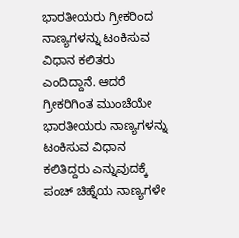ಭಾರತೀಯರು ಗ್ರೀಕರಿಂದ ನಾಣ್ಯಗಳನ್ನು ಟಂಕಿಸುವ ವಿಧಾನ ಕಲಿತರು ಎಂದಿದ್ದಾನೆ. ಆದರೆ ಗ್ರೀಕರಿಗಿಂತ ಮುಂಚೆಯೇ ಭಾರತೀಯರು ನಾಣ್ಯಗಳನ್ನು ಟಂಕಿಸುವ ವಿಧಾನ ಕಲಿತಿದ್ದರು ಎನ್ನುವುದಕ್ಕೆ ಪಂಚ್ ಚಿಹ್ನೆಯ ನಾಣ್ಯಗಳೇ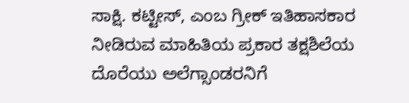ಸಾಕ್ಷಿ. ಕಟ್ಟೀಸ್, ಎಂಬ ಗ್ರೀಕ್ ಇತಿಹಾಸಕಾರ ನೀಡಿರುವ ಮಾಹಿತಿಯ ಪ್ರಕಾರ ತಕ್ಷಶಿಲೆಯ ದೊರೆಯು ಅಲೆಗ್ಸಾಂಡರನಿಗೆ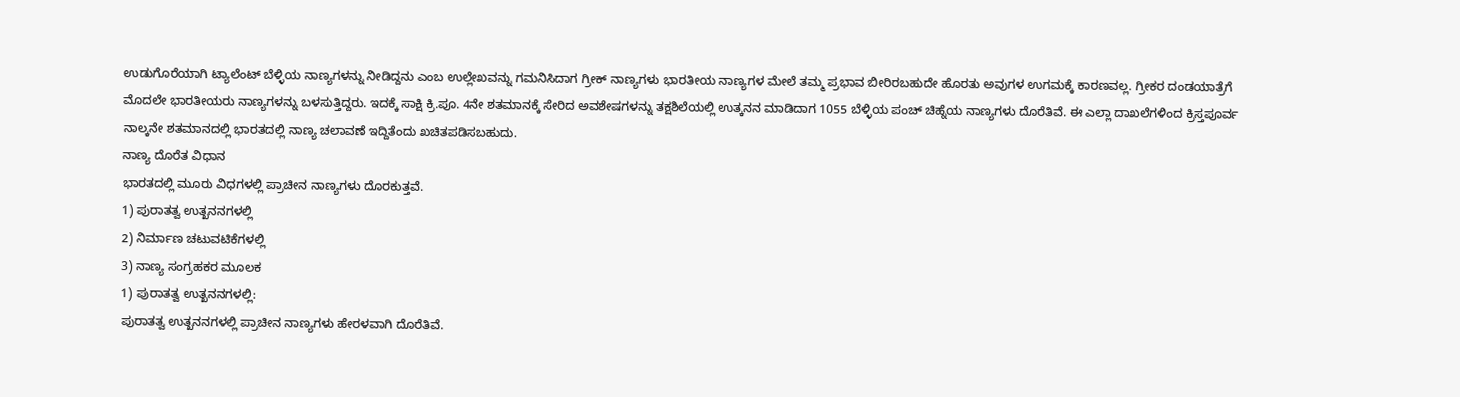ಉಡುಗೊರೆಯಾಗಿ ಟ್ಯಾಲೆಂಟ್ ಬೆಳ್ಳಿಯ ನಾಣ್ಯಗಳನ್ನು ನೀಡಿದ್ದನು ಎಂಬ ಉಲ್ಲೇಖವನ್ನು ಗಮನಿಸಿದಾಗ ಗ್ರೀಕ್ ನಾಣ್ಯಗಳು ಭಾರತೀಯ ನಾಣ್ಯಗಳ ಮೇಲೆ ತಮ್ಮ ಪ್ರಭಾವ ಬೀರಿರಬಹುದೇ ಹೊರತು ಅವುಗಳ ಉಗಮಕ್ಕೆ ಕಾರಣವಲ್ಲ. ಗ್ರೀಕರ ದಂಡಯಾತ್ರೆಗೆ ಮೊದಲೇ ಭಾರತೀಯರು ನಾಣ್ಯಗಳನ್ನು ಬಳಸುತ್ತಿದ್ದರು. ಇದಕ್ಕೆ ಸಾಕ್ಷಿ ಕ್ರಿ.ಪೂ. 4ನೇ ಶತಮಾನಕ್ಕೆ ಸೇರಿದ ಅವಶೇಷಗಳನ್ನು ತಕ್ಷಶಿಲೆಯಲ್ಲಿ ಉತ್ಕನನ ಮಾಡಿದಾಗ 1055 ಬೆಳ್ಳಿಯ ಪಂಚ್ ಚಿಹ್ನೆಯ ನಾಣ್ಯಗಳು ದೊರೆತಿವೆ. ಈ ಎಲ್ಲಾ ದಾಖಲೆಗಳಿಂದ ಕ್ರಿಸ್ತಪೂರ್ವ ನಾಲ್ಕನೇ ಶತಮಾನದಲ್ಲಿ ಭಾರತದಲ್ಲಿ ನಾಣ್ಯ ಚಲಾವಣೆ ಇದ್ದಿತೆಂದು ಖಚಿತಪಡಿಸಬಹುದು.
ನಾಣ್ಯ ದೊರೆತ ವಿಧಾನ
ಭಾರತದಲ್ಲಿ ಮೂರು ವಿಧಗಳಲ್ಲಿ ಪ್ರಾಚೀನ ನಾಣ್ಯಗಳು ದೊರಕುತ್ತವೆ.
1) ಪುರಾತತ್ವ ಉತ್ಖನನಗಳಲ್ಲಿ
2) ನಿರ್ಮಾಣ ಚಟುವಟಿಕೆಗಳಲ್ಲಿ
3) ನಾಣ್ಯ ಸಂಗ್ರಹಕರ ಮೂಲಕ
1) ಪುರಾತತ್ವ ಉತ್ಖನನಗಳಲ್ಲಿ:
ಪುರಾತತ್ವ ಉತ್ಖನನಗಳಲ್ಲಿ ಪ್ರಾಚೀನ ನಾಣ್ಯಗಳು ಹೇರಳವಾಗಿ ದೊರೆತಿವೆ.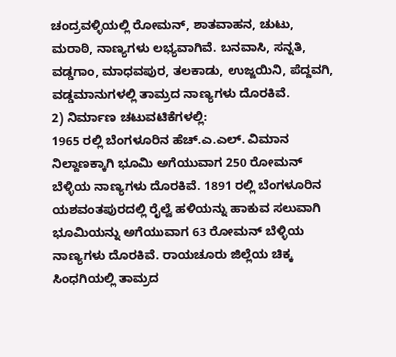ಚಂದ್ರವಳ್ಳಿಯಲ್ಲಿ ರೋಮನ್, ಶಾತವಾಹನ, ಚುಟು, ಮರಾಠಿ, ನಾಣ್ಯಗಳು ಲಭ್ಯವಾಗಿವೆ. ಬನವಾಸಿ, ಸನ್ನತಿ, ವಡ್ಡಗಾಂ, ಮಾಧವಪುರ, ತಲಕಾಡು, ಉಜ್ಜಯಿನಿ, ಪೆದ್ದವಗಿ, ವಡ್ಡಮಾನುಗಳಲ್ಲಿ ತಾಮ್ರದ ನಾಣ್ಯಗಳು ದೊರಕಿವೆ.
2) ನಿರ್ಮಾಣ ಚಟುವಟಿಕೆಗಳಲ್ಲಿ:
1965 ರಲ್ಲಿ ಬೆಂಗಳೂರಿನ ಹೆಚ್.ಎ.ಎಲ್. ವಿಮಾನ ನಿಲ್ದಾಣಕ್ಕಾಗಿ ಭೂಮಿ ಅಗೆಯುವಾಗ 250 ರೋಮನ್ ಬೆಳ್ಳಿಯ ನಾಣ್ಯಗಳು ದೊರಕಿವೆ. 1891 ರಲ್ಲಿ ಬೆಂಗಳೂರಿನ ಯಶವಂತಪುರದಲ್ಲಿ ರೈಲ್ವೆ ಹಳಿಯನ್ನು ಹಾಕುವ ಸಲುವಾಗಿ ಭೂಮಿಯನ್ನು ಅಗೆಯುವಾಗ 63 ರೋಮನ್ ಬೆಳ್ಳಿಯ ನಾಣ್ಯಗಳು ದೊರಕಿವೆ. ರಾಯಚೂರು ಜಿಲ್ಲೆಯ ಚಿಕ್ಕ ಸಿಂಧಗಿಯಲ್ಲಿ ತಾಮ್ರದ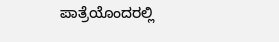ಪಾತ್ರೆಯೊಂದರಲ್ಲಿ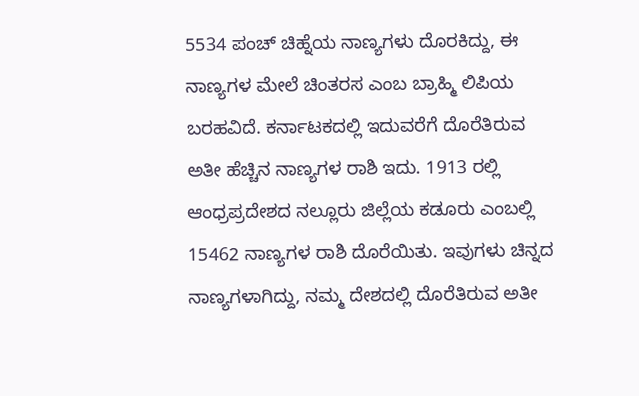5534 ಪಂಚ್ ಚಿಹ್ನೆಯ ನಾಣ್ಯಗಳು ದೊರಕಿದ್ದು, ಈ ನಾಣ್ಯಗಳ ಮೇಲೆ ಚಿಂತರಸ ಎಂಬ ಬ್ರಾಹ್ಮಿ ಲಿಪಿಯ ಬರಹವಿದೆ. ಕರ್ನಾಟಕದಲ್ಲಿ ಇದುವರೆಗೆ ದೊರೆತಿರುವ ಅತೀ ಹೆಚ್ಚಿನ ನಾಣ್ಯಗಳ ರಾಶಿ ಇದು. 1913 ರಲ್ಲಿ ಆಂಧ್ರಪ್ರದೇಶದ ನಲ್ಲೂರು ಜಿಲ್ಲೆಯ ಕಡೂರು ಎಂಬಲ್ಲಿ 15462 ನಾಣ್ಯಗಳ ರಾಶಿ ದೊರೆಯಿತು. ಇವುಗಳು ಚಿನ್ನದ ನಾಣ್ಯಗಳಾಗಿದ್ದು, ನಮ್ಮ ದೇಶದಲ್ಲಿ ದೊರೆತಿರುವ ಅತೀ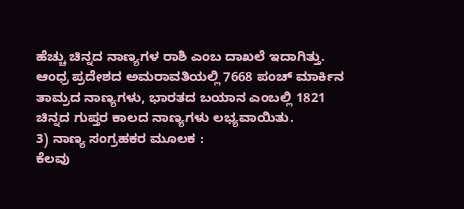ಹೆಚ್ಚು ಚಿನ್ನದ ನಾಣ್ಯಗಳ ರಾಶಿ ಎಂಬ ದಾಖಲೆ ಇದಾಗಿತ್ತು. ಆಂಧ್ರ ಪ್ರದೇಶದ ಅಮರಾವತಿಯಲ್ಲಿ 7668 ಪಂಚ್ ಮಾರ್ಕಿನ ತಾಮ್ರದ ನಾಣ್ಯಗಳು, ಭಾರತದ ಬಯಾನ ಎಂಬಲ್ಲಿ 1821 ಚಿನ್ನದ ಗುಪ್ತರ ಕಾಲದ ನಾಣ್ಯಗಳು ಲಭ್ಯವಾಯಿತು.
3) ನಾಣ್ಯ ಸಂಗ್ರಹಕರ ಮೂಲಕ :
ಕೆಲವು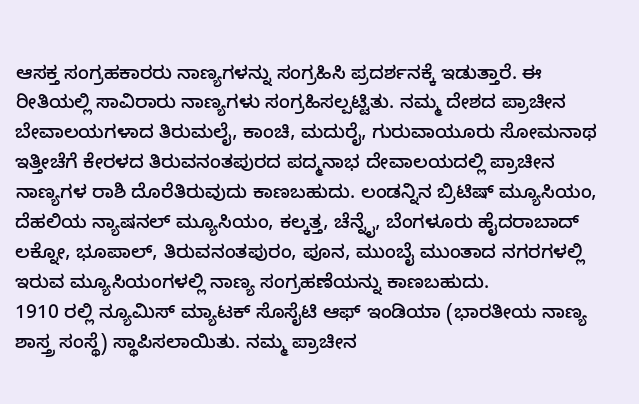ಆಸಕ್ತ ಸಂಗ್ರಹಕಾರರು ನಾಣ್ಯಗಳನ್ನು ಸಂಗ್ರಹಿಸಿ ಪ್ರದರ್ಶನಕ್ಕೆ ಇಡುತ್ತಾರೆ. ಈ ರೀತಿಯಲ್ಲಿ ಸಾವಿರಾರು ನಾಣ್ಯಗಳು ಸಂಗ್ರಹಿಸಲ್ಪಟ್ಟಿತು. ನಮ್ಮ ದೇಶದ ಪ್ರಾಚೀನ ಬೇವಾಲಯಗಳಾದ ತಿರುಮಲೈ, ಕಾಂಚಿ, ಮದುರೈ, ಗುರುವಾಯೂರು ಸೋಮನಾಥ ಇತ್ತೀಚೆಗೆ ಕೇರಳದ ತಿರುವನಂತಪುರದ ಪದ್ಮನಾಭ ದೇವಾಲಯದಲ್ಲಿ ಪ್ರಾಚೀನ ನಾಣ್ಯಗಳ ರಾಶಿ ದೊರೆತಿರುವುದು ಕಾಣಬಹುದು. ಲಂಡನ್ನಿನ ಬ್ರಿಟಿಷ್ ಮ್ಯೂಸಿಯಂ, ದೆಹಲಿಯ ನ್ಯಾಷನಲ್ ಮ್ಯೂಸಿಯಂ, ಕಲ್ಕತ್ತ, ಚೆನ್ನೈ, ಬೆಂಗಳೂರು ಹೈದರಾಬಾದ್ ಲಕ್ನೋ, ಭೂಪಾಲ್, ತಿರುವನಂತಪುರಂ, ಪೂನ, ಮುಂಬೈ ಮುಂತಾದ ನಗರಗಳಲ್ಲಿ ಇರುವ ಮ್ಯೂಸಿಯಂಗಳಲ್ಲಿ ನಾಣ್ಯ ಸಂಗ್ರಹಣೆಯನ್ನು ಕಾಣಬಹುದು.
1910 ರಲ್ಲಿ ನ್ಯೂಮಿಸ್ ಮ್ಯಾಟಕ್ ಸೊಸೈಟಿ ಆಫ್ ಇಂಡಿಯಾ (ಭಾರತೀಯ ನಾಣ್ಯ ಶಾಸ್ತ್ರ ಸಂಸ್ಥೆ) ಸ್ಥಾಪಿಸಲಾಯಿತು. ನಮ್ಮ ಪ್ರಾಚೀನ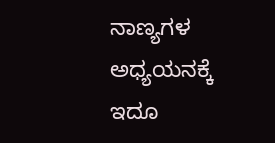ನಾಣ್ಯಗಳ ಅಧ್ಯಯನಕ್ಕೆ ಇದೂ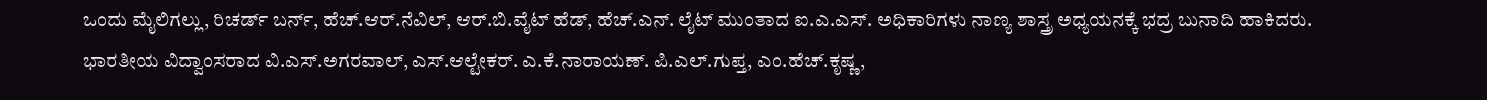ಒಂದು ಮೈಲಿಗಲ್ಲು, ರಿಚರ್ಡ್ ಬರ್ನ್, ಹೆಚ್.ಆರ್.ನೆವಿಲ್, ಆರ್.ಬಿ.ವೈಟ್ ಹೆಡ್, ಹೆಚ್.ಎನ್. ಲೈಟ್ ಮುಂತಾದ ಐ.ಎ.ಎಸ್. ಅಧಿಕಾರಿಗಳು ನಾಣ್ಯ ಶಾಸ್ತ್ರ ಅಧ್ಯಯನಕ್ಕೆ ಭದ್ರ ಬುನಾದಿ ಹಾಕಿದರು.
ಭಾರತೀಯ ವಿದ್ವಾಂಸರಾದ ವಿ.ಎಸ್.ಅಗರವಾಲ್, ಎಸ್.ಆಲ್ಟೇಕರ್. ಎ.ಕೆ.ನಾರಾಯಣ್. ಪಿ.ಎಲ್.ಗುಪ್ತ, ಎಂ.ಹೆಚ್.ಕೃಷ್ಣ,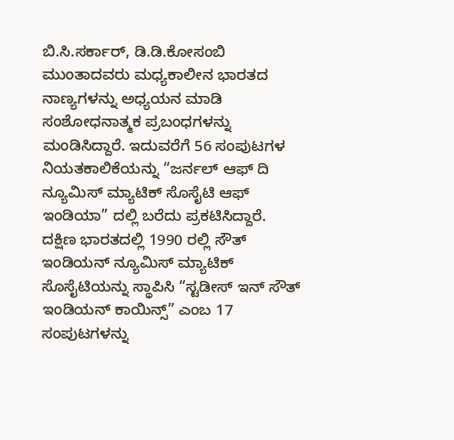ಬಿ.ಸಿ.ಸರ್ಕಾರ್, ಡಿ.ಡಿ.ಕೋಸಂಬಿ ಮುಂತಾದವರು ಮಧ್ಯಕಾಲೀನ ಭಾರತದ ನಾಣ್ಯಗಳನ್ನು ಅಧ್ಯಯನ ಮಾಡಿ ಸಂಶೋಧನಾತ್ಮಕ ಪ್ರಬಂಧಗಳನ್ನು ಮಂಡಿಸಿದ್ದಾರೆ. ಇದುವರೆಗೆ 56 ಸಂಪುಟಗಳ ನಿಯತಕಾಲಿಕೆಯನ್ನು “ಜರ್ನಲ್ ಆಫ್ ದಿ ನ್ಯೂಮಿಸ್ ಮ್ಯಾಟಿಕ್ ಸೊಸೈಟಿ ಆಫ್ ಇಂಡಿಯಾ” ದಲ್ಲಿ ಬರೆದು ಪ್ರಕಟಿಸಿದ್ದಾರೆ.
ದಕ್ಷಿಣ ಭಾರತದಲ್ಲಿ 1990 ರಲ್ಲಿ ಸೌತ್ ಇಂಡಿಯನ್ ನ್ಯೂಮಿಸ್ ಮ್ಯಾಟಿಕ್ ಸೊಸೈಟಿಯನ್ನು ಸ್ಥಾಪಿಸಿ “ಸ್ಟಡೀಸ್ ಇನ್ ಸೌತ್ ಇಂಡಿಯನ್ ಕಾಯಿನ್ಸ್” ಎಂಬ 17 ಸಂಪುಟಗಳನ್ನು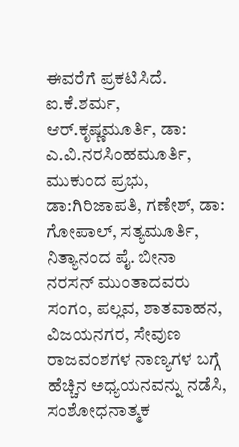ಈವರೆಗೆ ಪ್ರಕಟಿಸಿದೆ. ಐ.ಕೆ.ಶರ್ಮ, ಆರ್.ಕೃಷ್ಣಮೂರ್ತಿ, ಡಾ: ಎ.ವಿ.ನರಸಿಂಹಮೂರ್ತಿ, ಮುಕುಂದ ಪ್ರಭು, ಡಾ:ಗಿರಿಜಾಪತಿ, ಗಣೇಶ್, ಡಾ: ಗೋಪಾಲ್, ಸತ್ಯಮೂರ್ತಿ, ನಿತ್ಯಾನಂದ ಪೈ. ಬೀನಾ ನರಸನ್ ಮುಂತಾದವರು ಸಂಗಂ, ಪಲ್ಲವ, ಶಾತವಾಹನ, ವಿಜಯನಗರ, ಸೇವುಣ ರಾಜವಂಶಗಳ ನಾಣ್ಯಗಳ ಬಗ್ಗೆ ಹೆಚ್ಚಿನ ಅಧ್ಯಯನವನ್ನು ನಡೆಸಿ, ಸಂಶೋಧನಾತ್ಮಕ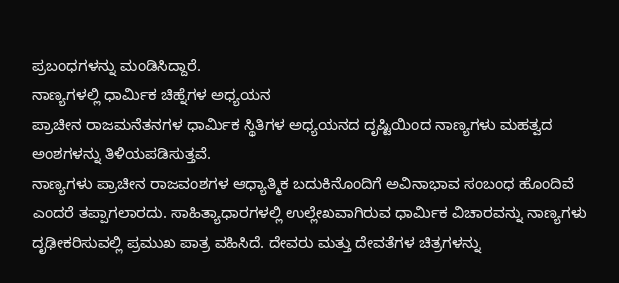ಪ್ರಬಂಧಗಳನ್ನು ಮಂಡಿಸಿದ್ದಾರೆ.
ನಾಣ್ಯಗಳಲ್ಲಿ ಧಾರ್ಮಿಕ ಚಿಹ್ನೆಗಳ ಅಧ್ಯಯನ
ಪ್ರಾಚೀನ ರಾಜಮನೆತನಗಳ ಧಾರ್ಮಿಕ ಸ್ಥಿತಿಗಳ ಅಧ್ಯಯನದ ದೃಷ್ಟಿಯಿಂದ ನಾಣ್ಯಗಳು ಮಹತ್ವದ ಅಂಶಗಳನ್ನು ತಿಳಿಯಪಡಿಸುತ್ತವೆ.
ನಾಣ್ಯಗಳು ಪ್ರಾಚೀನ ರಾಜವಂಶಗಳ ಆಧ್ಯಾತ್ಮಿಕ ಬದುಕಿನೊಂದಿಗೆ ಅವಿನಾಭಾವ ಸಂಬಂಧ ಹೊಂದಿವೆ ಎಂದರೆ ತಪ್ಪಾಗಲಾರದು. ಸಾಹಿತ್ಯಾಧಾರಗಳಲ್ಲಿ ಉಲ್ಲೇಖವಾಗಿರುವ ಧಾರ್ಮಿಕ ವಿಚಾರವನ್ನು ನಾಣ್ಯಗಳು ದೃಢೀಕರಿಸುವಲ್ಲಿ ಪ್ರಮುಖ ಪಾತ್ರ ವಹಿಸಿದೆ. ದೇವರು ಮತ್ತು ದೇವತೆಗಳ ಚಿತ್ರಗಳನ್ನು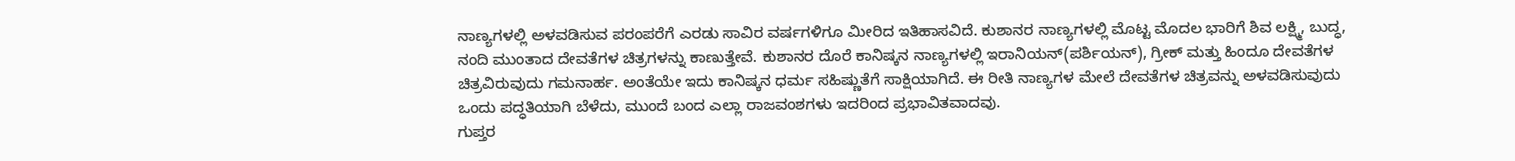ನಾಣ್ಯಗಳಲ್ಲಿ ಅಳವಡಿಸುವ ಪರಂಪರೆಗೆ ಎರಡು ಸಾವಿರ ವರ್ಷಗಳಿಗೂ ಮೀರಿದ ಇತಿಹಾಸವಿದೆ. ಕುಶಾನರ ನಾಣ್ಯಗಳಲ್ಲಿ ಮೊಟ್ಟ ಮೊದಲ ಭಾರಿಗೆ ಶಿವ ಲಕ್ಷ್ಮಿ, ಬುದ್ಧ, ನಂದಿ ಮುಂತಾದ ದೇವತೆಗಳ ಚಿತ್ರಗಳನ್ನು ಕಾಣುತ್ತೇವೆ. ಕುಶಾನರ ದೊರೆ ಕಾನಿಷ್ಕನ ನಾಣ್ಯಗಳಲ್ಲಿ ಇರಾನಿಯನ್(ಪರ್ಶಿಯನ್), ಗ್ರೀಕ್ ಮತ್ತು ಹಿಂದೂ ದೇವತೆಗಳ ಚಿತ್ರವಿರುವುದು ಗಮನಾರ್ಹ. ಅಂತೆಯೇ ಇದು ಕಾನಿಷ್ಕನ ಧರ್ಮ ಸಹಿಷ್ಣುತೆಗೆ ಸಾಕ್ಷಿಯಾಗಿದೆ. ಈ ರೀತಿ ನಾಣ್ಯಗಳ ಮೇಲೆ ದೇವತೆಗಳ ಚಿತ್ರವನ್ನು ಅಳವಡಿಸುವುದು ಒಂದು ಪದ್ಧತಿಯಾಗಿ ಬೆಳೆದು, ಮುಂದೆ ಬಂದ ಎಲ್ಲಾ ರಾಜವಂಶಗಳು ಇದರಿಂದ ಪ್ರಭಾವಿತವಾದವು.
ಗುಪ್ತರ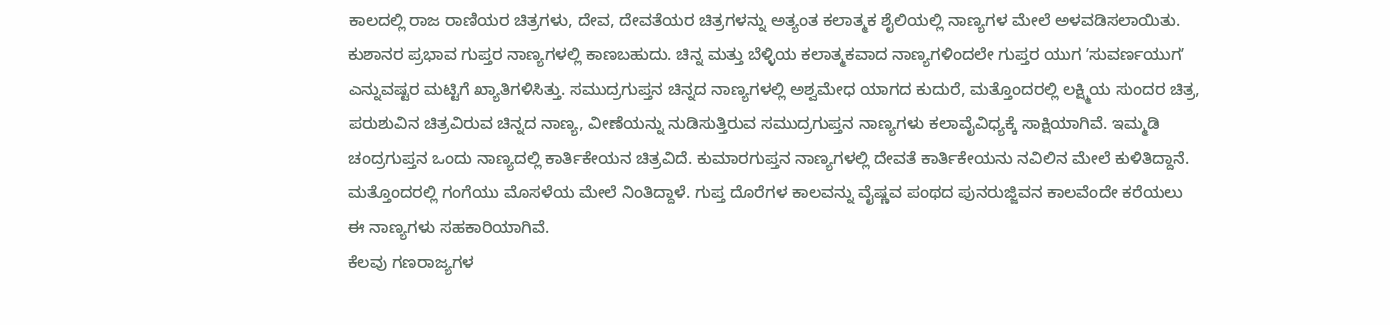ಕಾಲದಲ್ಲಿ ರಾಜ ರಾಣಿಯರ ಚಿತ್ರಗಳು, ದೇವ, ದೇವತೆಯರ ಚಿತ್ರಗಳನ್ನು ಅತ್ಯಂತ ಕಲಾತ್ಮಕ ಶೈಲಿಯಲ್ಲಿ ನಾಣ್ಯಗಳ ಮೇಲೆ ಅಳವಡಿಸಲಾಯಿತು. ಕುಶಾನರ ಪ್ರಭಾವ ಗುಪ್ತರ ನಾಣ್ಯಗಳಲ್ಲಿ ಕಾಣಬಹುದು. ಚಿನ್ನ ಮತ್ತು ಬೆಳ್ಳಿಯ ಕಲಾತ್ಮಕವಾದ ನಾಣ್ಯಗಳಿಂದಲೇ ಗುಪ್ತರ ಯುಗ ʼಸುವರ್ಣಯುಗʼ ಎನ್ನುವಷ್ಟರ ಮಟ್ಟಿಗೆ ಖ್ಯಾತಿಗಳಿಸಿತ್ತು. ಸಮುದ್ರಗುಪ್ತನ ಚಿನ್ನದ ನಾಣ್ಯಗಳಲ್ಲಿ ಅಶ್ವಮೇಧ ಯಾಗದ ಕುದುರೆ, ಮತ್ತೊಂದರಲ್ಲಿ ಲಕ್ಷ್ಮಿಯ ಸುಂದರ ಚಿತ್ರ, ಪರುಶುವಿನ ಚಿತ್ರವಿರುವ ಚಿನ್ನದ ನಾಣ್ಯ, ವೀಣೆಯನ್ನು ನುಡಿಸುತ್ತಿರುವ ಸಮುದ್ರಗುಪ್ತನ ನಾಣ್ಯಗಳು ಕಲಾವೈವಿಧ್ಯಕ್ಕೆ ಸಾಕ್ಷಿಯಾಗಿವೆ. ಇಮ್ಮಡಿ ಚಂದ್ರಗುಪ್ತನ ಒಂದು ನಾಣ್ಯದಲ್ಲಿ ಕಾರ್ತಿಕೇಯನ ಚಿತ್ರವಿದೆ. ಕುಮಾರಗುಪ್ತನ ನಾಣ್ಯಗಳಲ್ಲಿ ದೇವತೆ ಕಾರ್ತಿಕೇಯನು ನವಿಲಿನ ಮೇಲೆ ಕುಳಿತಿದ್ದಾನೆ. ಮತ್ತೊಂದರಲ್ಲಿ ಗಂಗೆಯು ಮೊಸಳೆಯ ಮೇಲೆ ನಿಂತಿದ್ದಾಳೆ. ಗುಪ್ತ ದೊರೆಗಳ ಕಾಲವನ್ನು ವೈಷ್ಣವ ಪಂಥದ ಪುನರುಜ್ಜಿವನ ಕಾಲವೆಂದೇ ಕರೆಯಲು ಈ ನಾಣ್ಯಗಳು ಸಹಕಾರಿಯಾಗಿವೆ.
ಕೆಲವು ಗಣರಾಜ್ಯಗಳ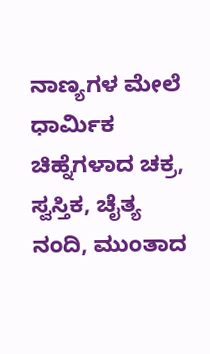ನಾಣ್ಯಗಳ ಮೇಲೆ ಧಾರ್ಮಿಕ ಚಿಹ್ನೆಗಳಾದ ಚಕ್ರ, ಸ್ವಸ್ತಿಕ, ಚೈತ್ಯ ನಂದಿ, ಮುಂತಾದ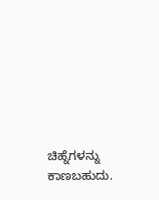ಚಿಹ್ನೆಗಳನ್ನು ಕಾಣಬಹುದು.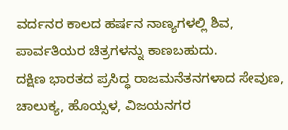ವರ್ದನರ ಕಾಲದ ಹರ್ಷನ ನಾಣ್ಯಗಳಲ್ಲಿ ಶಿವ, ಪಾರ್ವತಿಯರ ಚಿತ್ರಗಳನ್ನು ಕಾಣಬಹುದು.
ದಕ್ಷಿಣ ಭಾರತದ ಪ್ರಸಿದ್ಧ ರಾಜಮನೆತನಗಳಾದ ಸೇವುಣ, ಚಾಲುಕ್ಯ, ಹೊಯ್ಸಳ, ವಿಜಯನಗರ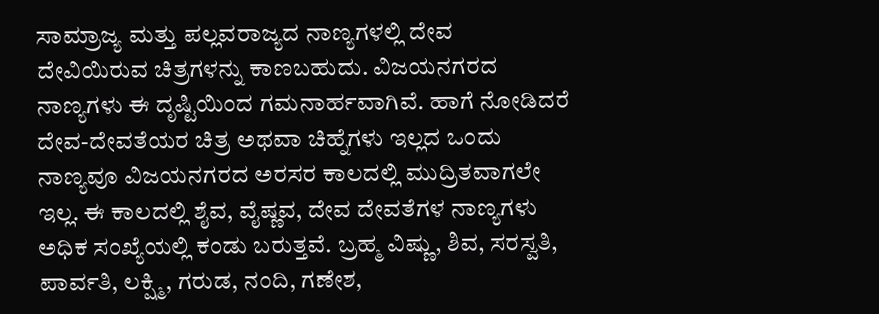ಸಾಮ್ರಾಜ್ಯ ಮತ್ತು ಪಲ್ಲವರಾಜ್ಯದ ನಾಣ್ಯಗಳಲ್ಲಿ ದೇವ ದೇವಿಯಿರುವ ಚಿತ್ರಗಳನ್ನು ಕಾಣಬಹುದು. ವಿಜಯನಗರದ ನಾಣ್ಯಗಳು ಈ ದೃಷ್ಟಿಯಿಂದ ಗಮನಾರ್ಹವಾಗಿವೆ. ಹಾಗೆ ನೋಡಿದರೆ ದೇವ-ದೇವತೆಯರ ಚಿತ್ರ ಅಥವಾ ಚಿಹ್ನೆಗಳು ಇಲ್ಲದ ಒಂದು ನಾಣ್ಯವೂ ವಿಜಯನಗರದ ಅರಸರ ಕಾಲದಲ್ಲಿ ಮುದ್ರಿತವಾಗಲೇ ಇಲ್ಲ. ಈ ಕಾಲದಲ್ಲಿ ಶೈವ, ವೈಷ್ಣವ, ದೇವ ದೇವತೆಗಳ ನಾಣ್ಯಗಳು ಅಧಿಕ ಸಂಖ್ಯೆಯಲ್ಲಿ ಕಂಡು ಬರುತ್ತವೆ. ಬ್ರಹ್ಮ ವಿಷ್ಣು, ಶಿವ, ಸರಸ್ವತಿ, ಪಾರ್ವತಿ, ಲಕ್ಷ್ಮಿ, ಗರುಡ, ನಂದಿ, ಗಣೇಶ,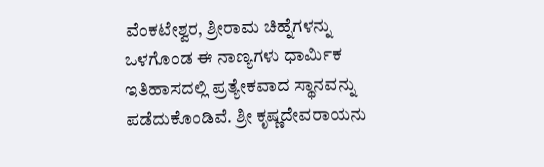ವೆಂಕಟೇಶ್ವರ, ಶ್ರೀರಾಮ ಚಿಹ್ನೆಗಳನ್ನು ಒಳಗೊಂಡ ಈ ನಾಣ್ಯಗಳು ಧಾರ್ಮಿಕ ಇತಿಹಾಸದಲ್ಲಿ ಪ್ರತ್ಯೇಕವಾದ ಸ್ಥಾನವನ್ನು ಪಡೆದುಕೊಂಡಿವೆ. ಶ್ರೀ ಕೃಷ್ಣದೇವರಾಯನು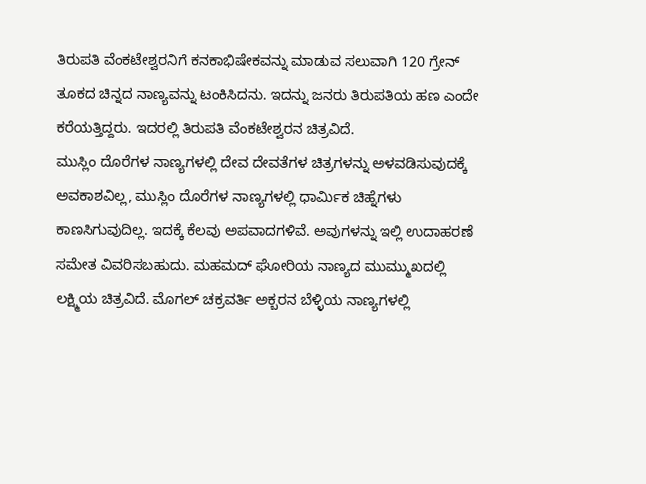ತಿರುಪತಿ ವೆಂಕಟೇಶ್ವರನಿಗೆ ಕನಕಾಭಿಷೇಕವನ್ನು ಮಾಡುವ ಸಲುವಾಗಿ 120 ಗ್ರೇನ್ ತೂಕದ ಚಿನ್ನದ ನಾಣ್ಯವನ್ನು ಟಂಕಿಸಿದನು. ಇದನ್ನು ಜನರು ತಿರುಪತಿಯ ಹಣ ಎಂದೇ ಕರೆಯತ್ತಿದ್ದರು. ಇದರಲ್ಲಿ ತಿರುಪತಿ ವೆಂಕಟೇಶ್ವರನ ಚಿತ್ರವಿದೆ.
ಮುಸ್ಲಿಂ ದೊರೆಗಳ ನಾಣ್ಯಗಳಲ್ಲಿ ದೇವ ದೇವತೆಗಳ ಚಿತ್ರಗಳನ್ನು ಅಳವಡಿಸುವುದಕ್ಕೆ ಅವಕಾಶವಿಲ್ಲ, ಮುಸ್ಲಿಂ ದೊರೆಗಳ ನಾಣ್ಯಗಳಲ್ಲಿ ಧಾರ್ಮಿಕ ಚಿಹ್ನೆಗಳು ಕಾಣಸಿಗುವುದಿಲ್ಲ. ಇದಕ್ಕೆ ಕೆಲವು ಅಪವಾದಗಳಿವೆ. ಅವುಗಳನ್ನು ಇಲ್ಲಿ ಉದಾಹರಣೆ ಸಮೇತ ವಿವರಿಸಬಹುದು. ಮಹಮದ್ ಘೋರಿಯ ನಾಣ್ಯದ ಮುಮ್ಮುಖದಲ್ಲಿ ಲಕ್ಷ್ಮಿಯ ಚಿತ್ರವಿದೆ. ಮೊಗಲ್ ಚಕ್ರವರ್ತಿ ಅಕ್ಬರನ ಬೆಳ್ಳಿಯ ನಾಣ್ಯಗಳಲ್ಲಿ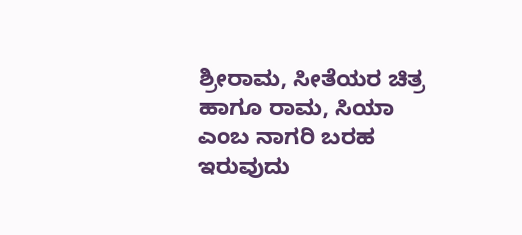ಶ್ರೀರಾಮ, ಸೀತೆಯರ ಚಿತ್ರ ಹಾಗೂ ರಾಮ, ಸಿಯಾ ಎಂಬ ನಾಗರಿ ಬರಹ ಇರುವುದು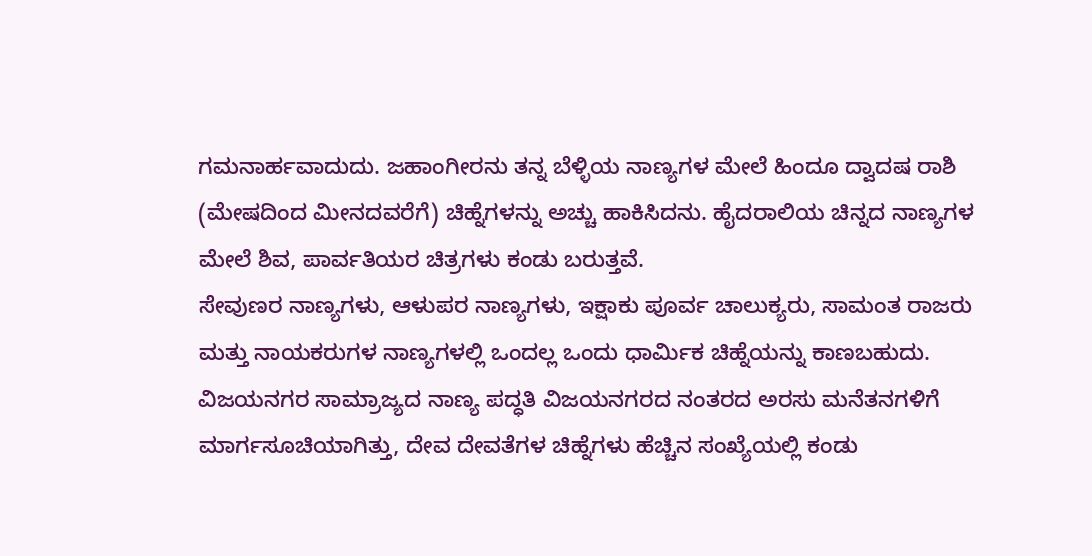ಗಮನಾರ್ಹವಾದುದು. ಜಹಾಂಗೀರನು ತನ್ನ ಬೆಳ್ಳಿಯ ನಾಣ್ಯಗಳ ಮೇಲೆ ಹಿಂದೂ ದ್ವಾದಷ ರಾಶಿ (ಮೇಷದಿಂದ ಮೀನದವರೆಗೆ) ಚಿಹ್ನೆಗಳನ್ನು ಅಚ್ಚು ಹಾಕಿಸಿದನು. ಹೈದರಾಲಿಯ ಚಿನ್ನದ ನಾಣ್ಯಗಳ ಮೇಲೆ ಶಿವ, ಪಾರ್ವತಿಯರ ಚಿತ್ರಗಳು ಕಂಡು ಬರುತ್ತವೆ.
ಸೇವುಣರ ನಾಣ್ಯಗಳು, ಆಳುಪರ ನಾಣ್ಯಗಳು, ಇಕ್ಷಾಕು ಪೂರ್ವ ಚಾಲುಕ್ಯರು, ಸಾಮಂತ ರಾಜರು ಮತ್ತು ನಾಯಕರುಗಳ ನಾಣ್ಯಗಳಲ್ಲಿ ಒಂದಲ್ಲ ಒಂದು ಧಾರ್ಮಿಕ ಚಿಹ್ನೆಯನ್ನು ಕಾಣಬಹುದು.
ವಿಜಯನಗರ ಸಾಮ್ರಾಜ್ಯದ ನಾಣ್ಯ ಪದ್ಧತಿ ವಿಜಯನಗರದ ನಂತರದ ಅರಸು ಮನೆತನಗಳಿಗೆ ಮಾರ್ಗಸೂಚಿಯಾಗಿತ್ತು, ದೇವ ದೇವತೆಗಳ ಚಿಹ್ನೆಗಳು ಹೆಚ್ಚಿನ ಸಂಖ್ಯೆಯಲ್ಲಿ ಕಂಡು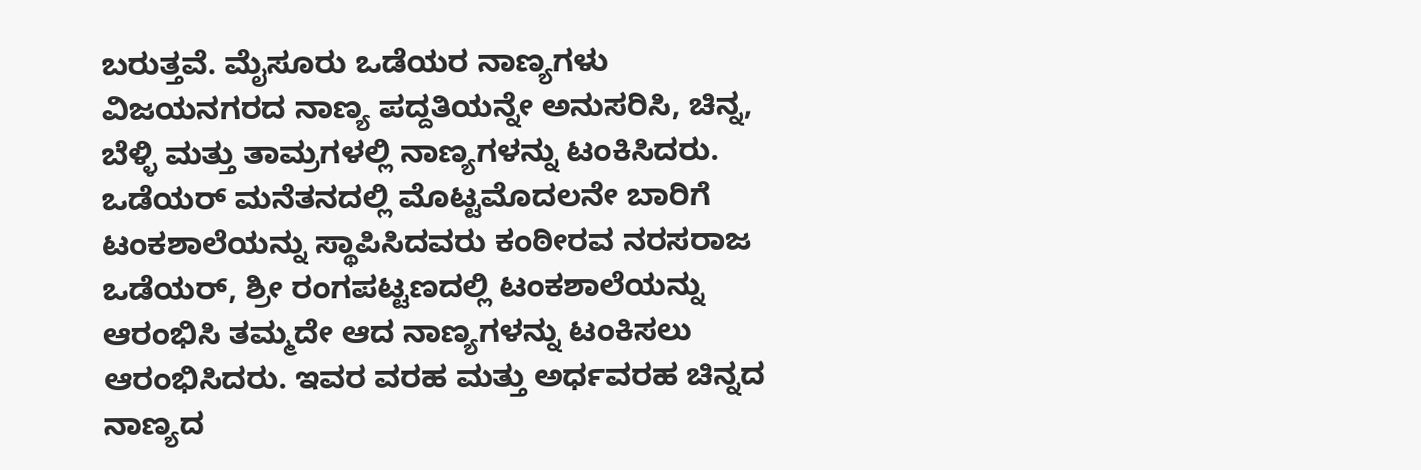ಬರುತ್ತವೆ. ಮೈಸೂರು ಒಡೆಯರ ನಾಣ್ಯಗಳು ವಿಜಯನಗರದ ನಾಣ್ಯ ಪದ್ದತಿಯನ್ನೇ ಅನುಸರಿಸಿ, ಚಿನ್ನ, ಬೆಳ್ಳಿ ಮತ್ತು ತಾಮ್ರಗಳಲ್ಲಿ ನಾಣ್ಯಗಳನ್ನು ಟಂಕಿಸಿದರು. ಒಡೆಯರ್ ಮನೆತನದಲ್ಲಿ ಮೊಟ್ಟಮೊದಲನೇ ಬಾರಿಗೆ ಟಂಕಶಾಲೆಯನ್ನು ಸ್ಥಾಪಿಸಿದವರು ಕಂಠೀರವ ನರಸರಾಜ ಒಡೆಯರ್, ಶ್ರೀ ರಂಗಪಟ್ಟಣದಲ್ಲಿ ಟಂಕಶಾಲೆಯನ್ನು ಆರಂಭಿಸಿ ತಮ್ಮದೇ ಆದ ನಾಣ್ಯಗಳನ್ನು ಟಂಕಿಸಲು ಆರಂಭಿಸಿದರು. ಇವರ ವರಹ ಮತ್ತು ಅರ್ಧವರಹ ಚಿನ್ನದ ನಾಣ್ಯದ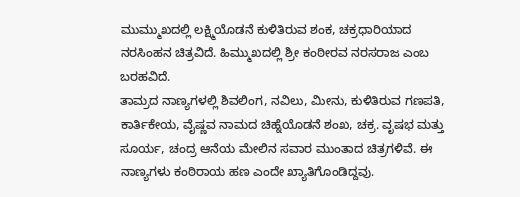ಮುಮ್ಮುಖದಲ್ಲಿ ಲಕ್ಷ್ಮಿಯೊಡನೆ ಕುಳಿತಿರುವ ಶಂಕ, ಚಕ್ರಧಾರಿಯಾದ ನರಸಿಂಹನ ಚಿತ್ರವಿದೆ. ಹಿಮ್ಮುಖದಲ್ಲಿ ಶ್ರೀ ಕಂಠೀರವ ನರಸರಾಜ ಎಂಬ ಬರಹವಿದೆ.
ತಾಮ್ರದ ನಾಣ್ಯಗಳಲ್ಲಿ ಶಿವಲಿಂಗ, ನವಿಲು, ಮೀನು, ಕುಳಿತಿರುವ ಗಣಪತಿ, ಕಾರ್ತಿಕೇಯ, ವೈಷ್ಣವ ನಾಮದ ಚಿಹ್ನೆಯೊಡನೆ ಶಂಖ, ಚಕ್ರ. ವೃಷಭ ಮತ್ತು ಸೂರ್ಯ, ಚಂದ್ರ ಆನೆಯ ಮೇಲಿನ ಸವಾರ ಮುಂತಾದ ಚಿತ್ರಗಳಿವೆ. ಈ ನಾಣ್ಯಗಳು ಕಂಠಿರಾಯ ಹಣ ಎಂದೇ ಖ್ಯಾತಿಗೊಂಡಿದ್ದವು.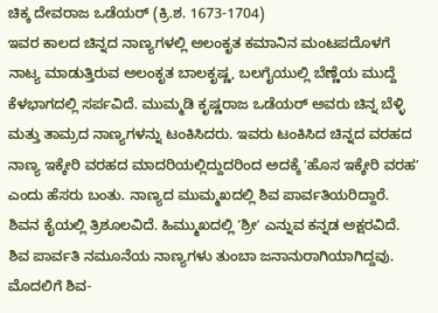ಚಿಕ್ಕ ದೇವರಾಜ ಒಡೆಯರ್ (ಕ್ರಿ.ಶ. 1673-1704)
ಇವರ ಕಾಲದ ಚಿನ್ನದ ನಾಣ್ಯಗಳಲ್ಲಿ ಅಲಂಕೃತ ಕಮಾನಿನ ಮಂಟಪದೊಳಗೆ ನಾಟ್ಯ ಮಾಡುತ್ತಿರುವ ಅಲಂಕೃತ ಬಾಲಕೃಷ್ಣ, ಬಲಗೈಯುಲ್ಲಿ ಬೆಣ್ಣೆಯ ಮುದ್ದೆ ಕೆಳಭಾಗದಲ್ಲಿ ಸರ್ಪವಿದೆ. ಮುಮ್ಮಡಿ ಕೃಷ್ಣರಾಜ ಒಡೆಯರ್ ಅವರು ಚಿನ್ನ ಬೆಳ್ಳಿ ಮತ್ತು ತಾಮ್ರದ ನಾಣ್ಯಗಳನ್ನು ಟಂಕಿಸಿದರು. ಇವರು ಟಂಕಿಸಿದ ಚಿನ್ನದ ವರಹದ ನಾಣ್ಯ ಇಕ್ಕೇರಿ ವರಹದ ಮಾದರಿಯಲ್ಲಿದ್ದುದರಿಂದ ಅದಕ್ಕೆ ʼಹೊಸ ಇಕ್ಕೇರಿ ವರಹʼ ಎಂದು ಹೆಸರು ಬಂತು. ನಾಣ್ಯದ ಮುಮ್ಮಖದಲ್ಲಿ ಶಿವ ಪಾರ್ವತಿಯರಿದ್ದಾರೆ. ಶಿವನ ಕೈಯಲ್ಲಿ ತ್ರಿಶೂಲವಿದೆ. ಹಿಮ್ಮುಖದಲ್ಲಿ ʼಶ್ರೀʼ ಎನ್ನುವ ಕನ್ನಡ ಅಕ್ಷರವಿದೆ. ಶಿವ ಪಾರ್ವತಿ ನಮೂನೆಯ ನಾಣ್ಯಗಳು ತುಂಬಾ ಜನಾನುರಾಗಿಯಾಗಿದ್ದವು. ಮೊದಲಿಗೆ ಶಿವ-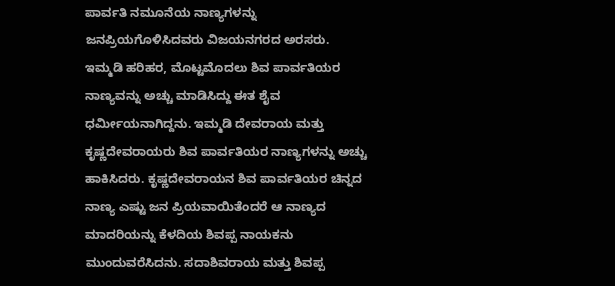ಪಾರ್ವತಿ ನಮೂನೆಯ ನಾಣ್ಯಗಳನ್ನು ಜನಪ್ರಿಯಗೊಳಿಸಿದವರು ವಿಜಯನಗರದ ಅರಸರು. ಇಮ್ಮಡಿ ಹರಿಹರ, ಮೊಟ್ಟಮೊದಲು ಶಿವ ಪಾರ್ವತಿಯರ ನಾಣ್ಯವನ್ನು ಅಚ್ಚು ಮಾಡಿಸಿದ್ದು ಈತ ಶೈವ ಧರ್ಮೀಯನಾಗಿದ್ದನು. ಇಮ್ಮಡಿ ದೇವರಾಯ ಮತ್ತು ಕೃಷ್ಣದೇವರಾಯರು ಶಿವ ಪಾರ್ವತಿಯರ ನಾಣ್ಯಗಳನ್ನು ಅಚ್ಚು ಹಾಕಿಸಿದರು. ಕೃಷ್ಣದೇವರಾಯನ ಶಿವ ಪಾರ್ವತಿಯರ ಚಿನ್ನದ ನಾಣ್ಯ ಎಷ್ಟು ಜನ ಪ್ರಿಯವಾಯಿತೆಂದರೆ ಆ ನಾಣ್ಯದ ಮಾದರಿಯನ್ನು ಕೆಳದಿಯ ಶಿವಪ್ಪ ನಾಯಕನು ಮುಂದುವರೆಸಿದನು. ಸದಾಶಿವರಾಯ ಮತ್ತು ಶಿವಪ್ಪ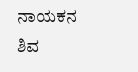ನಾಯಕನ ಶಿವ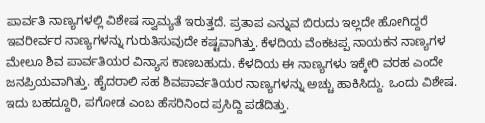ಪಾರ್ವತಿ ನಾಣ್ಯಗಳಲ್ಲಿ ವಿಶೇಷ ಸ್ವಾಮ್ಯತೆ ಇರುತ್ತದೆ. ಪ್ರತಾಪ ಎನ್ನುವ ಬಿರುದು ಇಲ್ಲದೇ ಹೋಗಿದ್ದರೆ ಇವರೀರ್ವರ ನಾಣ್ಯಗಳನ್ನು ಗುರುತಿಸುವುದೇ ಕಷ್ಟವಾಗಿತ್ತು. ಕೆಳದಿಯ ವೆಂಕಟಪ್ಪ ನಾಯಕನ ನಾಣ್ಯಗಳ ಮೇಲೂ ಶಿವ ಪಾರ್ವತಿಯರ ವಿನ್ಯಾಸ ಕಾಣಬಹುದು. ಕೆಳದಿಯ ಈ ನಾಣ್ಯಗಳು ಇಕ್ಕೇರಿ ವರಹ ಎಂದೇ ಜನಪ್ರಿಯವಾಗಿತ್ತು. ಹೈದರಾಲಿ ಸಹ ಶಿವಪಾರ್ವತಿಯರ ನಾಣ್ಯಗಳನ್ನು ಅಚ್ಚು ಹಾಕಿಸಿದ್ದು. ಒಂದು ವಿಶೇಷ. ಇದು ಬಹದ್ದೂರಿ, ಪಗೋಡ ಎಂಬ ಹೆಸರಿನಿಂದ ಪ್ರಸಿದ್ದಿ ಪಡೆದಿತ್ತು.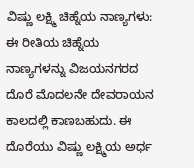ವಿಷ್ಣು ಲಕ್ಷ್ಮಿ ಚಿಹ್ನೆಯ ನಾಣ್ಯಗಳು:
ಈ ರೀತಿಯ ಚಿಹ್ನೆಯ ನಾಣ್ಯಗಳನ್ನು ವಿಜಯನಗರದ ದೊರೆ ಮೊದಲನೇ ದೇವರಾಯನ ಕಾಲದಲ್ಲಿ ಕಾಣಬಹುದು. ಈ ದೊರೆಯು ವಿಷ್ಣು ಲಕ್ಷ್ಮಿಯ ಅರ್ಧ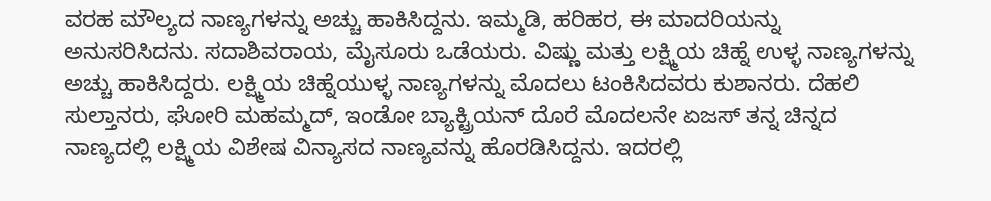ವರಹ ಮೌಲ್ಯದ ನಾಣ್ಯಗಳನ್ನು ಅಚ್ಚು ಹಾಕಿಸಿದ್ದನು. ಇಮ್ಮಡಿ, ಹರಿಹರ, ಈ ಮಾದರಿಯನ್ನು ಅನುಸರಿಸಿದನು. ಸದಾಶಿವರಾಯ, ಮೈಸೂರು ಒಡೆಯರು. ವಿಷ್ಣು ಮತ್ತು ಲಕ್ಷ್ಮಿಯ ಚಿಹ್ನೆ ಉಳ್ಳ ನಾಣ್ಯಗಳನ್ನು ಅಚ್ಚು ಹಾಕಿಸಿದ್ದರು. ಲಕ್ಷ್ಮಿಯ ಚಿಹ್ನೆಯುಳ್ಳ ನಾಣ್ಯಗಳನ್ನು ಮೊದಲು ಟಂಕಿಸಿದವರು ಕುಶಾನರು. ದೆಹಲಿ ಸುಲ್ತಾನರು, ಘೋರಿ ಮಹಮ್ಮದ್, ಇಂಡೋ ಬ್ಯಾಕ್ಟ್ರಿಯನ್ ದೊರೆ ಮೊದಲನೇ ಏಜಸ್ ತನ್ನ ಚಿನ್ನದ ನಾಣ್ಯದಲ್ಲಿ ಲಕ್ಷ್ಮಿಯ ವಿಶೇಷ ವಿನ್ಯಾಸದ ನಾಣ್ಯವನ್ನು ಹೊರಡಿಸಿದ್ದನು. ಇದರಲ್ಲಿ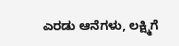ಎರಡು ಆನೆಗಳು, ಲಕ್ಷ್ಮಿಗೆ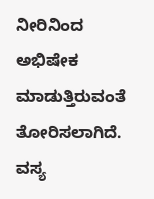ನೀರಿನಿಂದ ಅಭಿಷೇಕ ಮಾಡುತ್ತಿರುವಂತೆ ತೋರಿಸಲಾಗಿದೆ. ವಸ್ಯ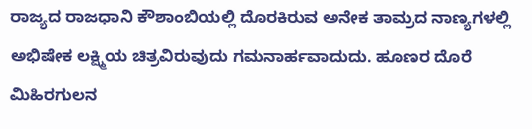ರಾಜ್ಯದ ರಾಜಧಾನಿ ಕೌಶಾಂಬಿಯಲ್ಲಿ ದೊರಕಿರುವ ಅನೇಕ ತಾಮ್ರದ ನಾಣ್ಯಗಳಲ್ಲಿ ಅಭಿಷೇಕ ಲಕ್ಷ್ಮಿಯ ಚಿತ್ರವಿರುವುದು ಗಮನಾರ್ಹವಾದುದು. ಹೂಣರ ದೊರೆ ಮಿಹಿರಗುಲನ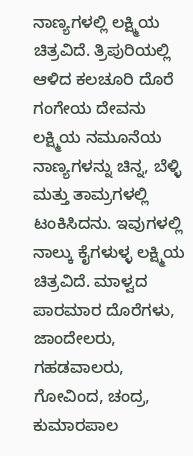ನಾಣ್ಯಗಳಲ್ಲಿ ಲಕ್ಷ್ಮಿಯ ಚಿತ್ರವಿದೆ. ತ್ರಿಪುರಿಯಲ್ಲಿ ಆಳಿದ ಕಲಚೂರಿ ದೊರೆ ಗಂಗೇಯ ದೇವನು ಲಕ್ಷ್ಮಿಯ ನಮೂನೆಯ ನಾಣ್ಯಗಳನ್ನು ಚಿನ್ನ, ಬೆಳ್ಳಿ ಮತ್ತು ತಾಮ್ರಗಳಲ್ಲಿ ಟಂಕಿಸಿದನು. ಇವುಗಳಲ್ಲಿ ನಾಲ್ಕು ಕೈಗಳುಳ್ಳ ಲಕ್ಷ್ಮಿಯ ಚಿತ್ರವಿದೆ. ಮಾಳ್ವದ ಪಾರಮಾರ ದೊರೆಗಳು, ಜಾಂದೇಲರು, ಗಹಡವಾಲರು, ಗೋವಿಂದ, ಚಂದ್ರ, ಕುಮಾರಪಾಲ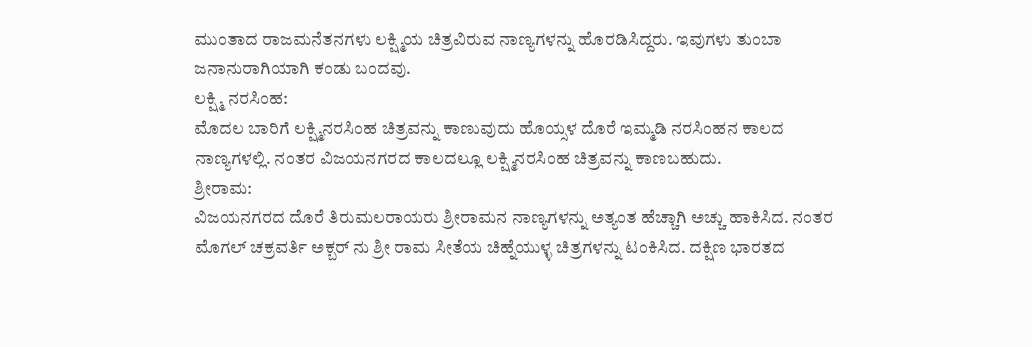ಮುಂತಾದ ರಾಜಮನೆತನಗಳು ಲಕ್ಷ್ಮಿಯ ಚಿತ್ರವಿರುವ ನಾಣ್ಯಗಳನ್ನು ಹೊರಡಿಸಿದ್ದರು. ಇವುಗಳು ತುಂಬಾ ಜನಾನುರಾಗಿಯಾಗಿ ಕಂಡು ಬಂದವು.
ಲಕ್ಷ್ಮಿ ನರಸಿಂಹ:
ಮೊದಲ ಬಾರಿಗೆ ಲಕ್ಷ್ಮಿನರಸಿಂಹ ಚಿತ್ರವನ್ನು ಕಾಣುವುದು ಹೊಯ್ಸಳ ದೊರೆ ಇಮ್ಮಡಿ ನರಸಿಂಹನ ಕಾಲದ ನಾಣ್ಯಗಳಲ್ಲಿ. ನಂತರ ವಿಜಯನಗರದ ಕಾಲದಲ್ಲೂ ಲಕ್ಷ್ಮಿನರಸಿಂಹ ಚಿತ್ರವನ್ನು ಕಾಣಬಹುದು.
ಶ್ರೀರಾಮ:
ವಿಜಯನಗರದ ದೊರೆ ತಿರುಮಲರಾಯರು ಶ್ರೀರಾಮನ ನಾಣ್ಯಗಳನ್ನು ಅತ್ಯಂತ ಹೆಚ್ಚಾಗಿ ಅಚ್ಚು ಹಾಕಿಸಿದ. ನಂತರ ಮೊಗಲ್ ಚಕ್ರವರ್ತಿ ಅಕ್ಬರ್ ನು ಶ್ರೀ ರಾಮ ಸೀತೆಯ ಚಿಹ್ನೆಯುಳ್ಳ ಚಿತ್ರಗಳನ್ನು ಟಂಕಿಸಿದ. ದಕ್ಷಿಣ ಭಾರತದ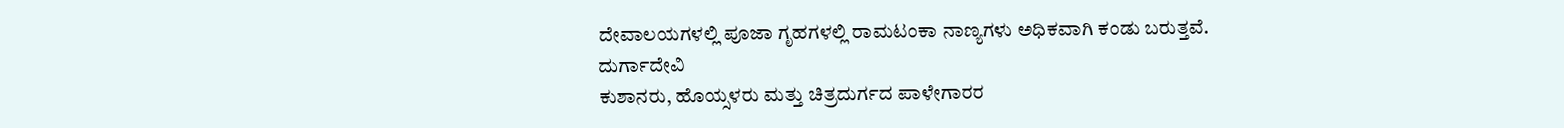ದೇವಾಲಯಗಳಲ್ಲಿ ಪೂಜಾ ಗೃಹಗಳಲ್ಲಿ ರಾಮಟಂಕಾ ನಾಣ್ಯಗಳು ಅಧಿಕವಾಗಿ ಕಂಡು ಬರುತ್ತವೆ.
ದುರ್ಗಾದೇವಿ
ಕುಶಾನರು, ಹೊಯ್ಸಳರು ಮತ್ತು ಚಿತ್ರದುರ್ಗದ ಪಾಳೇಗಾರರ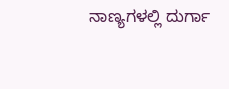ನಾಣ್ಯಗಳಲ್ಲಿ ದುರ್ಗಾ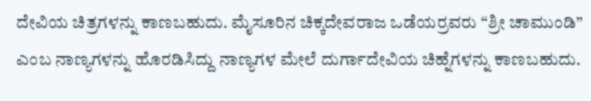ದೇವಿಯ ಚಿತ್ರಗಳನ್ನು ಕಾಣಬಹುದು. ಮೈಸೂರಿನ ಚಿಕ್ಕದೇವರಾಜ ಒಡೆಯರ್ರವರು “ಶ್ರೀ ಚಾಮುಂಡಿ” ಎಂಬ ನಾಣ್ಯಗಳನ್ನು ಹೊರಡಿಸಿದ್ದು ನಾಣ್ಯಗಳ ಮೇಲೆ ದುರ್ಗಾದೇವಿಯ ಚಿಹ್ನೆಗಳನ್ನು ಕಾಣಬಹುದು.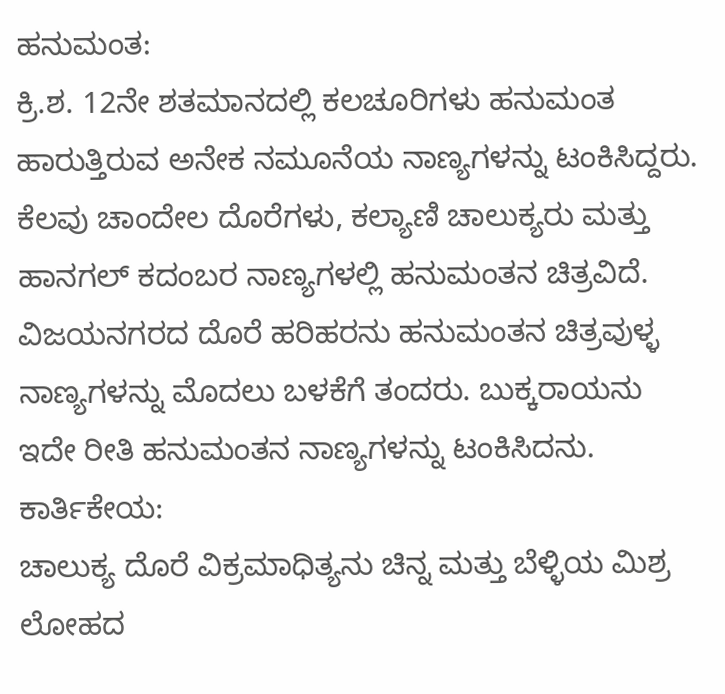ಹನುಮಂತ:
ಕ್ರಿ.ಶ. 12ನೇ ಶತಮಾನದಲ್ಲಿ ಕಲಚೂರಿಗಳು ಹನುಮಂತ ಹಾರುತ್ತಿರುವ ಅನೇಕ ನಮೂನೆಯ ನಾಣ್ಯಗಳನ್ನು ಟಂಕಿಸಿದ್ದರು. ಕೆಲವು ಚಾಂದೇಲ ದೊರೆಗಳು, ಕಲ್ಯಾಣಿ ಚಾಲುಕ್ಯರು ಮತ್ತು ಹಾನಗಲ್ ಕದಂಬರ ನಾಣ್ಯಗಳಲ್ಲಿ ಹನುಮಂತನ ಚಿತ್ರವಿದೆ. ವಿಜಯನಗರದ ದೊರೆ ಹರಿಹರನು ಹನುಮಂತನ ಚಿತ್ರವುಳ್ಳ ನಾಣ್ಯಗಳನ್ನು ಮೊದಲು ಬಳಕೆಗೆ ತಂದರು. ಬುಕ್ಕರಾಯನು ಇದೇ ರೀತಿ ಹನುಮಂತನ ನಾಣ್ಯಗಳನ್ನು ಟಂಕಿಸಿದನು.
ಕಾರ್ತಿಕೇಯ:
ಚಾಲುಕ್ಯ ದೊರೆ ವಿಕ್ರಮಾಧಿತ್ಯನು ಚಿನ್ನ ಮತ್ತು ಬೆಳ್ಳಿಯ ಮಿಶ್ರ ಲೋಹದ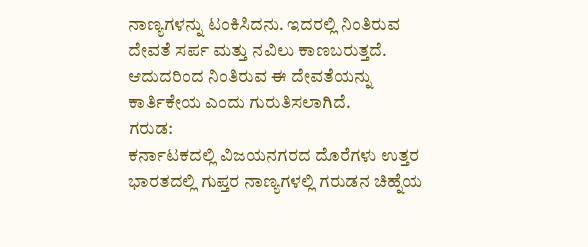ನಾಣ್ಯಗಳನ್ನು ಟಂಕಿಸಿದನು. ಇದರಲ್ಲಿ ನಿಂತಿರುವ ದೇವತೆ ಸರ್ಪ ಮತ್ತು ನವಿಲು ಕಾಣಬರುತ್ತದೆ. ಆದುದರಿಂದ ನಿಂತಿರುವ ಈ ದೇವತೆಯನ್ನು ಕಾರ್ತಿಕೇಯ ಎಂದು ಗುರುತಿಸಲಾಗಿದೆ.
ಗರುಡ:
ಕರ್ನಾಟಕದಲ್ಲಿ ವಿಜಯನಗರದ ದೊರೆಗಳು ಉತ್ತರ ಭಾರತದಲ್ಲಿ ಗುಪ್ತರ ನಾಣ್ಯಗಳಲ್ಲಿ ಗರುಡನ ಚಿಹ್ನೆಯ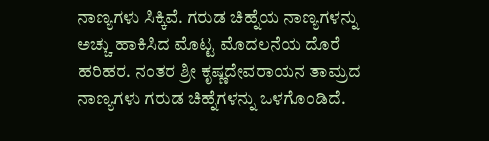ನಾಣ್ಯಗಳು ಸಿಕ್ಕಿವೆ. ಗರುಡ ಚಿಹ್ನೆಯ ನಾಣ್ಯಗಳನ್ನು ಅಚ್ಚು ಹಾಕಿಸಿದ ಮೊಟ್ಟ ಮೊದಲನೆಯ ದೊರೆ ಹರಿಹರ. ನಂತರ ಶ್ರೀ ಕೃಷ್ಣದೇವರಾಯನ ತಾಮ್ರದ ನಾಣ್ಯಗಳು ಗರುಡ ಚಿಹ್ನೆಗಳನ್ನು ಒಳಗೊಂಡಿದೆ.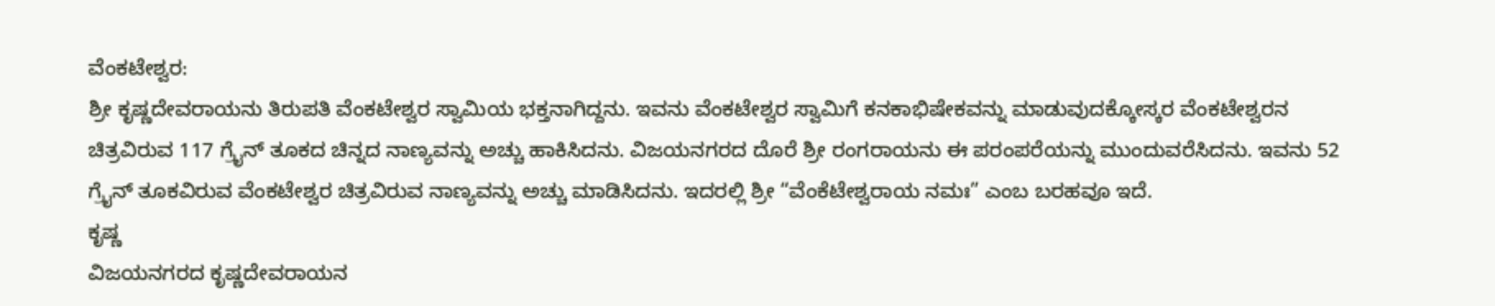ವೆಂಕಟೇಶ್ವರ:
ಶ್ರೀ ಕೃಷ್ಣದೇವರಾಯನು ತಿರುಪತಿ ವೆಂಕಟೇಶ್ವರ ಸ್ವಾಮಿಯ ಭಕ್ತನಾಗಿದ್ದನು. ಇವನು ವೆಂಕಟೇಶ್ವರ ಸ್ವಾಮಿಗೆ ಕನಕಾಭಿಷೇಕವನ್ನು ಮಾಡುವುದಕ್ಕೋಸ್ಕರ ವೆಂಕಟೇಶ್ವರನ ಚಿತ್ರವಿರುವ 117 ಗ್ರೈನ್ ತೂಕದ ಚಿನ್ನದ ನಾಣ್ಯವನ್ನು ಅಚ್ಚು ಹಾಕಿಸಿದನು. ವಿಜಯನಗರದ ದೊರೆ ಶ್ರೀ ರಂಗರಾಯನು ಈ ಪರಂಪರೆಯನ್ನು ಮುಂದುವರೆಸಿದನು. ಇವನು 52 ಗ್ರೈನ್ ತೂಕವಿರುವ ವೆಂಕಟೇಶ್ವರ ಚಿತ್ರವಿರುವ ನಾಣ್ಯವನ್ನು ಅಚ್ಚು ಮಾಡಿಸಿದನು. ಇದರಲ್ಲಿ ಶ್ರೀ “ವೆಂಕೆಟೇಶ್ವರಾಯ ನಮಃ” ಎಂಬ ಬರಹವೂ ಇದೆ.
ಕೃಷ್ಣ
ವಿಜಯನಗರದ ಕೃಷ್ಣದೇವರಾಯನ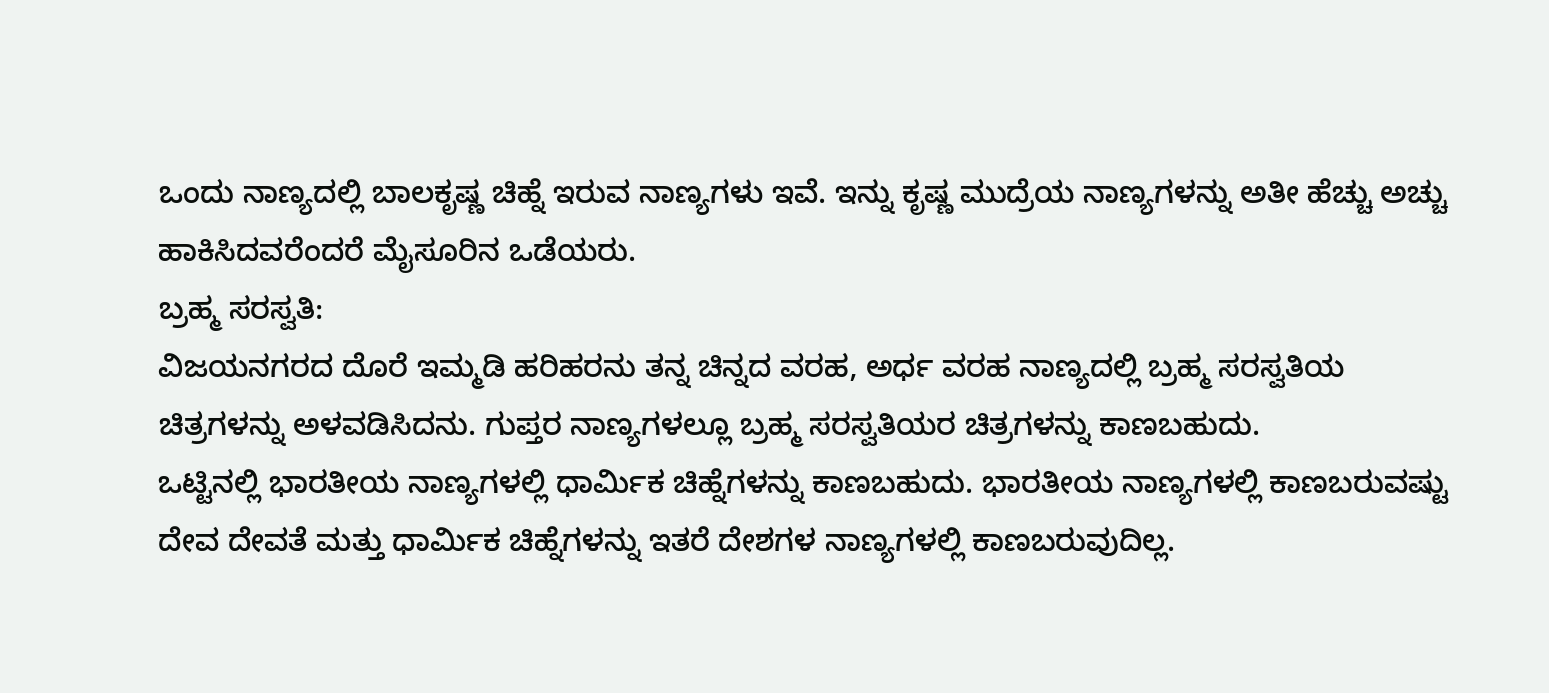ಒಂದು ನಾಣ್ಯದಲ್ಲಿ ಬಾಲಕೃಷ್ಣ ಚಿಹ್ನೆ ಇರುವ ನಾಣ್ಯಗಳು ಇವೆ. ಇನ್ನು ಕೃಷ್ಣ ಮುದ್ರೆಯ ನಾಣ್ಯಗಳನ್ನು ಅತೀ ಹೆಚ್ಚು ಅಚ್ಚು ಹಾಕಿಸಿದವರೆಂದರೆ ಮೈಸೂರಿನ ಒಡೆಯರು.
ಬ್ರಹ್ಮ ಸರಸ್ವತಿ:
ವಿಜಯನಗರದ ದೊರೆ ಇಮ್ಮಡಿ ಹರಿಹರನು ತನ್ನ ಚಿನ್ನದ ವರಹ, ಅರ್ಧ ವರಹ ನಾಣ್ಯದಲ್ಲಿ ಬ್ರಹ್ಮ ಸರಸ್ವತಿಯ ಚಿತ್ರಗಳನ್ನು ಅಳವಡಿಸಿದನು. ಗುಪ್ತರ ನಾಣ್ಯಗಳಲ್ಲೂ ಬ್ರಹ್ಮ ಸರಸ್ವತಿಯರ ಚಿತ್ರಗಳನ್ನು ಕಾಣಬಹುದು.
ಒಟ್ಟಿನಲ್ಲಿ ಭಾರತೀಯ ನಾಣ್ಯಗಳಲ್ಲಿ ಧಾರ್ಮಿಕ ಚಿಹ್ನೆಗಳನ್ನು ಕಾಣಬಹುದು. ಭಾರತೀಯ ನಾಣ್ಯಗಳಲ್ಲಿ ಕಾಣಬರುವಷ್ಟು ದೇವ ದೇವತೆ ಮತ್ತು ಧಾರ್ಮಿಕ ಚಿಹ್ನೆಗಳನ್ನು ಇತರೆ ದೇಶಗಳ ನಾಣ್ಯಗಳಲ್ಲಿ ಕಾಣಬರುವುದಿಲ್ಲ.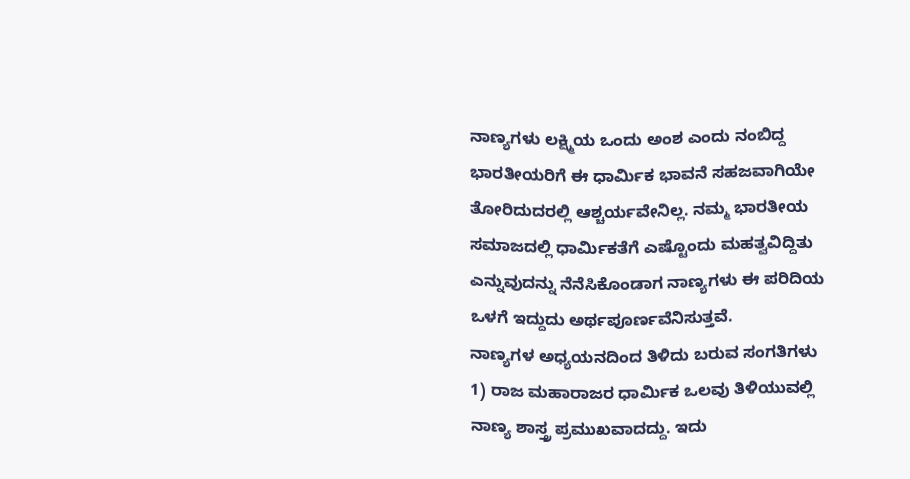ನಾಣ್ಯಗಳು ಲಕ್ಷ್ಮಿಯ ಒಂದು ಅಂಶ ಎಂದು ನಂಬಿದ್ದ ಭಾರತೀಯರಿಗೆ ಈ ಧಾರ್ಮಿಕ ಭಾವನೆ ಸಹಜವಾಗಿಯೇ ತೋರಿದುದರಲ್ಲಿ ಆಶ್ಚರ್ಯವೇನಿಲ್ಲ. ನಮ್ಮ ಭಾರತೀಯ ಸಮಾಜದಲ್ಲಿ ಧಾರ್ಮಿಕತೆಗೆ ಎಷ್ಟೊಂದು ಮಹತ್ವವಿದ್ದಿತು ಎನ್ನುವುದನ್ನು ನೆನೆಸಿಕೊಂಡಾಗ ನಾಣ್ಯಗಳು ಈ ಪರಿದಿಯ ಒಳಗೆ ಇದ್ದುದು ಅರ್ಥಪೂರ್ಣವೆನಿಸುತ್ತವೆ.
ನಾಣ್ಯಗಳ ಅಧ್ಯಯನದಿಂದ ತಿಳಿದು ಬರುವ ಸಂಗತಿಗಳು
1) ರಾಜ ಮಹಾರಾಜರ ಧಾರ್ಮಿಕ ಒಲವು ತಿಳಿಯುವಲ್ಲಿ ನಾಣ್ಯ ಶಾಸ್ತ್ರ ಪ್ರಮುಖವಾದದ್ದು. ಇದು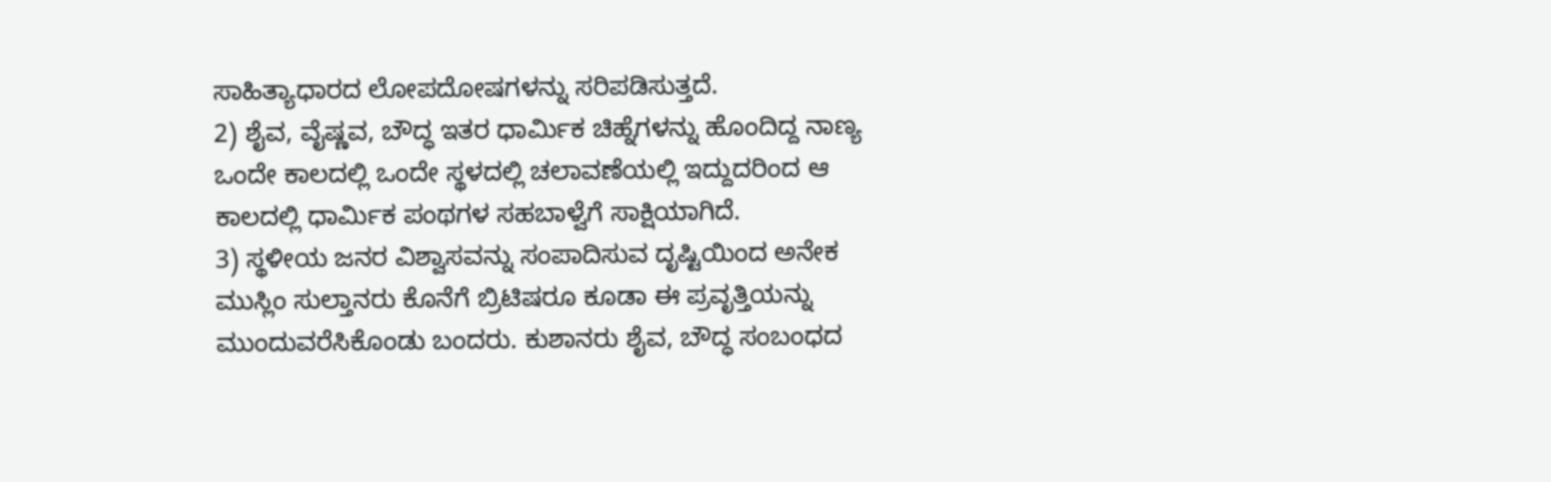ಸಾಹಿತ್ಯಾಧಾರದ ಲೋಪದೋಷಗಳನ್ನು ಸರಿಪಡಿಸುತ್ತದೆ.
2) ಶೈವ, ವೈಷ್ಣವ, ಬೌದ್ಧ ಇತರ ಧಾರ್ಮಿಕ ಚಿಹ್ನೆಗಳನ್ನು ಹೊಂದಿದ್ದ ನಾಣ್ಯ ಒಂದೇ ಕಾಲದಲ್ಲಿ ಒಂದೇ ಸ್ಥಳದಲ್ಲಿ ಚಲಾವಣೆಯಲ್ಲಿ ಇದ್ದುದರಿಂದ ಆ ಕಾಲದಲ್ಲಿ ಧಾರ್ಮಿಕ ಪಂಥಗಳ ಸಹಬಾಳ್ವೆಗೆ ಸಾಕ್ಷಿಯಾಗಿದೆ.
3) ಸ್ಥಳೀಯ ಜನರ ವಿಶ್ವಾಸವನ್ನು ಸಂಪಾದಿಸುವ ದೃಷ್ಟಿಯಿಂದ ಅನೇಕ ಮುಸ್ಲಿಂ ಸುಲ್ತಾನರು ಕೊನೆಗೆ ಬ್ರಿಟಿಷರೂ ಕೂಡಾ ಈ ಪ್ರವೃತ್ತಿಯನ್ನು ಮುಂದುವರೆಸಿಕೊಂಡು ಬಂದರು. ಕುಶಾನರು ಶೈವ, ಬೌದ್ಧ ಸಂಬಂಧದ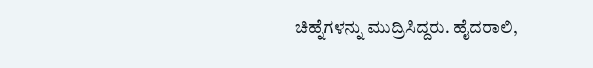ಚಿಹ್ನೆಗಳನ್ನು ಮುದ್ರಿಸಿದ್ದರು. ಹೈದರಾಲಿ,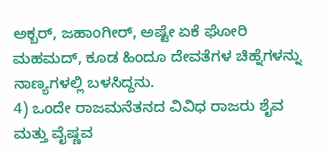ಅಕ್ಬರ್, ಜಹಾಂಗೀರ್, ಅಷ್ಟೇ ಏಕೆ ಘೋರಿ ಮಹಮದ್, ಕೂಡ ಹಿಂದೂ ದೇವತೆಗಳ ಚಿಹ್ನೆಗಳನ್ನು ನಾಣ್ಯಗಳಲ್ಲಿ ಬಳಸಿದ್ದನು.
4) ಒಂದೇ ರಾಜಮನೆತನದ ವಿವಿಧ ರಾಜರು ಶೈವ ಮತ್ತು ವೈಷ್ಣವ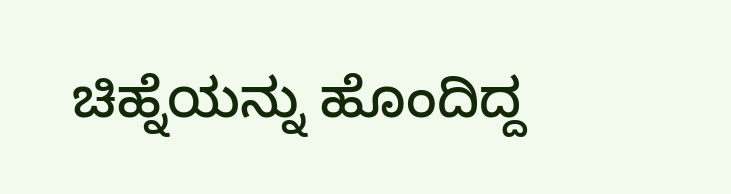ಚಿಹ್ನೆಯನ್ನು ಹೊಂದಿದ್ದ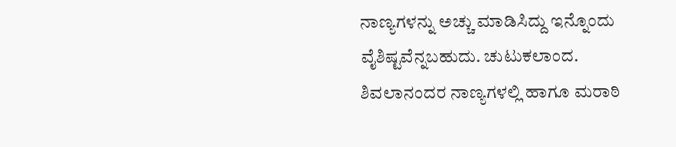ನಾಣ್ಯಗಳನ್ನು ಅಚ್ಚು ಮಾಡಿಸಿದ್ದು ಇನ್ನೊಂದು ವೈಶಿಷ್ಟವೆನ್ನಬಹುದು. ಚುಟುಕಲಾಂದ. ಶಿವಲಾನಂದರ ನಾಣ್ಯಗಳಲ್ಲಿ ಹಾಗೂ ಮರಾಠಿ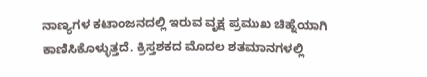ನಾಣ್ಯಗಳ ಕಟಾಂಜನದಲ್ಲಿ ಇರುವ ವೃಕ್ಷ ಪ್ರಮುಖ ಚಿಹ್ನೆಯಾಗಿ ಕಾಣಿಸಿಕೊಳ್ಳುತ್ತದೆ. ಕ್ರಿಸ್ತಶಕದ ಮೊದಲ ಶತಮಾನಗಳಲ್ಲಿ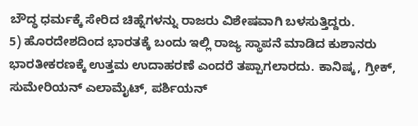ಬೌದ್ಧ ಧರ್ಮಕ್ಕೆ ಸೇರಿದ ಚಿಹ್ನೆಗಳನ್ನು ರಾಜರು ವಿಶೇಷವಾಗಿ ಬಳಸುತ್ತಿದ್ದರು.
5) ಹೊರದೇಶದಿಂದ ಭಾರತಕ್ಕೆ ಬಂದು ಇಲ್ಲಿ ರಾಜ್ಯ ಸ್ಥಾಪನೆ ಮಾಡಿದ ಕುಶಾನರು ಭಾರತೀಕರಣಕ್ಕೆ ಉತ್ತಮ ಉದಾಹರಣೆ ಎಂದರೆ ತಪ್ಪಾಗಲಾರದು. ಕಾನಿಷ್ಕ, ಗ್ರೀಕ್, ಸುಮೇರಿಯನ್ ಎಲಾಮೈಟ್, ಪರ್ಶಿಯನ್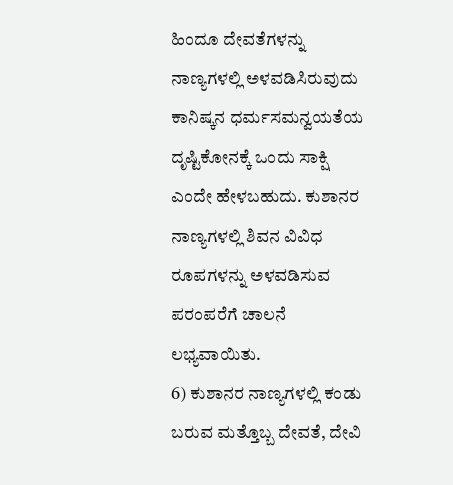ಹಿಂದೂ ದೇವತೆಗಳನ್ನು ನಾಣ್ಯಗಳಲ್ಲಿ ಅಳವಡಿಸಿರುವುದು ಕಾನಿಷ್ಕನ ಧರ್ಮಸಮನ್ವಯತೆಯ ದೃಷ್ಟಿಕೋನಕ್ಕೆ ಒಂದು ಸಾಕ್ಷಿ ಎಂದೇ ಹೇಳಬಹುದು. ಕುಶಾನರ ನಾಣ್ಯಗಳಲ್ಲಿ ಶಿವನ ವಿವಿಧ ರೂಪಗಳನ್ನು ಅಳವಡಿಸುವ ಪರಂಪರೆಗೆ ಚಾಲನೆ ಲಭ್ಯವಾಯಿತು.
6) ಕುಶಾನರ ನಾಣ್ಯಗಳಲ್ಲಿ ಕಂಡು ಬರುವ ಮತ್ತೊಬ್ಬ ದೇವತೆ, ದೇವಿ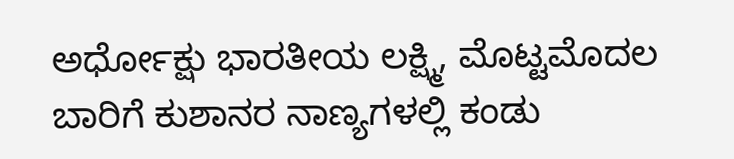ಅರ್ಧೋಕ್ಷು ಭಾರತೀಯ ಲಕ್ಷ್ಮಿ, ಮೊಟ್ಟಮೊದಲ ಬಾರಿಗೆ ಕುಶಾನರ ನಾಣ್ಯಗಳಲ್ಲಿ ಕಂಡು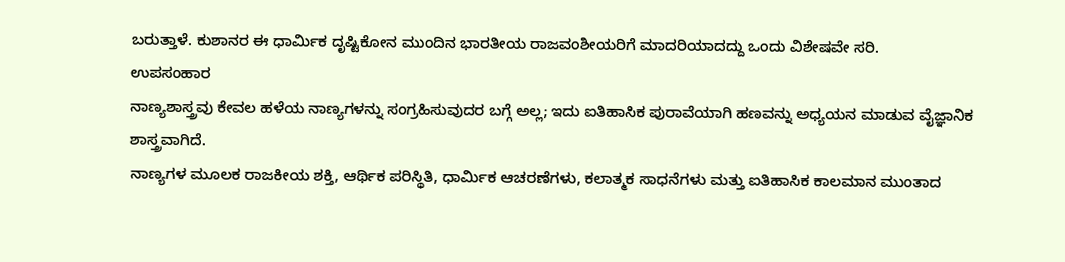ಬರುತ್ತಾಳೆ. ಕುಶಾನರ ಈ ಧಾರ್ಮಿಕ ದೃಷ್ಟಿಕೋನ ಮುಂದಿನ ಭಾರತೀಯ ರಾಜವಂಶೀಯರಿಗೆ ಮಾದರಿಯಾದದ್ದು ಒಂದು ವಿಶೇಷವೇ ಸರಿ.
ಉಪಸಂಹಾರ
ನಾಣ್ಯಶಾಸ್ತ್ರವು ಕೇವಲ ಹಳೆಯ ನಾಣ್ಯಗಳನ್ನು ಸಂಗ್ರಹಿಸುವುದರ ಬಗ್ಗೆ ಅಲ್ಲ; ಇದು ಐತಿಹಾಸಿಕ ಪುರಾವೆಯಾಗಿ ಹಣವನ್ನು ಅಧ್ಯಯನ ಮಾಡುವ ವೈಜ್ಞಾನಿಕ ಶಾಸ್ತ್ರವಾಗಿದೆ.
ನಾಣ್ಯಗಳ ಮೂಲಕ ರಾಜಕೀಯ ಶಕ್ತಿ, ಆರ್ಥಿಕ ಪರಿಸ್ಥಿತಿ, ಧಾರ್ಮಿಕ ಆಚರಣೆಗಳು, ಕಲಾತ್ಮಕ ಸಾಧನೆಗಳು ಮತ್ತು ಐತಿಹಾಸಿಕ ಕಾಲಮಾನ ಮುಂತಾದ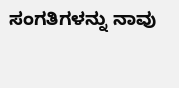ಸಂಗತಿಗಳನ್ನು ನಾವು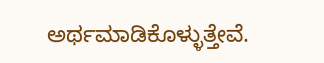ಅರ್ಥಮಾಡಿಕೊಳ್ಳುತ್ತೇವೆ.